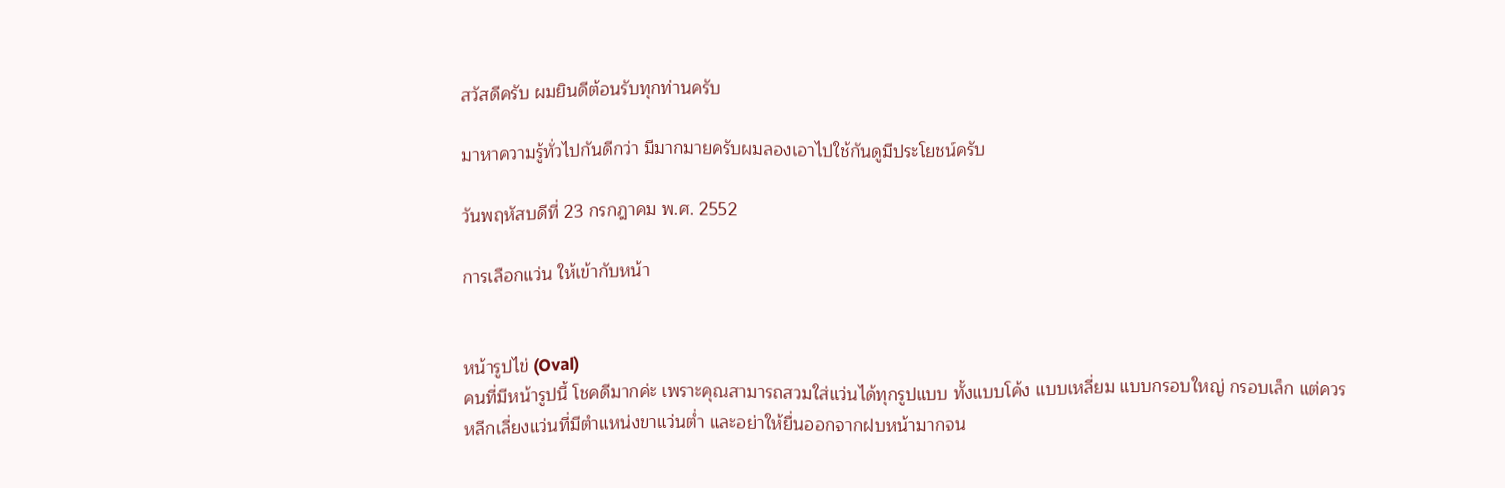สวัสดีครับ ผมยินดีต้อนรับทุกท่านครับ

มาหาความรู้ทั่วไปกันดีกว่า มีมากมายครับผมลองเอาไปใช้กันดูมีประโยชน์ครับ

วันพฤหัสบดีที่ 23 กรกฎาคม พ.ศ. 2552

การเลือกแว่น ให้เข้ากับหน้า


หน้ารูปไข่ (Oval)
คนที่มีหน้ารูปนี้ โชคดีมากค่ะ เพราะคุณสามารถสวมใส่แว่นได้ทุกรูปแบบ ทั้งแบบโค้ง แบบเหลี่ยม แบบกรอบใหญ่ กรอบเล็ก แต่ควรหลีกเลี่ยงแว่นที่มีตำแหน่งขาแว่นต่ำ และอย่าให้ยื่นออกจากฝบหน้ามากจน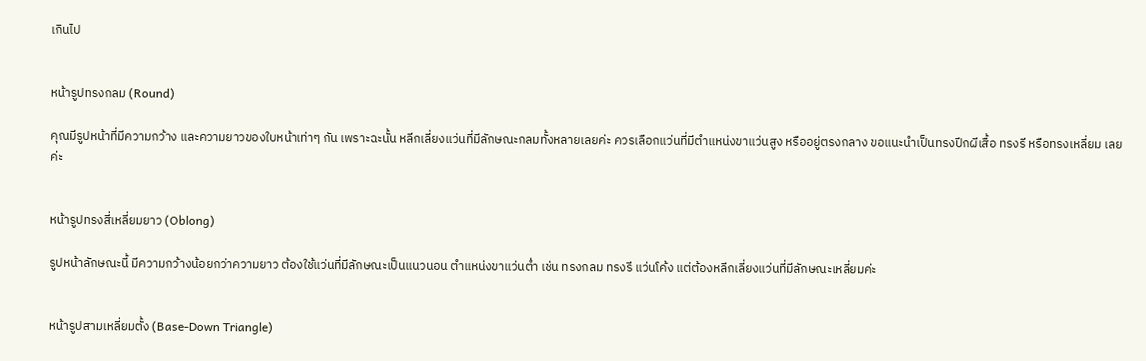เกินไป


หน้ารูปทรงกลม (Round)

คุณมีรูปหน้าที่มีความกว้าง และความยาวของใบหน้าเท่าๆ กัน เพราะฉะนั้น หลีกเลี่ยงแว่นที่มีลักษณะกลมทั้งหลายเลยค่ะ ควรเลือกแว่นที่มีตำแหน่งขาแว่นสูง หรืออยู่ตรงกลาง ขอแนะนำเป็นทรงปีกผีเสื้อ ทรงรี หรือทรงเหลี่ยม เลยค่ะ


หน้ารูปทรงสี่เหลี่ยมยาว (Oblong)

รูปหน้าลักษณะนี้ มีความกว้างน้อยกว่าความยาว ต้องใช้แว่นที่มีลักษณะเป็นแนวนอน ตำแหน่งขาแว่นต่ำ เช่น ทรงกลม ทรงรี แว่นโค้ง แต่ต้องหลีกเลี่ยงแว่นที่มีลักษณะเหลี่ยมค่ะ


หน้ารูปสามเหลี่ยมตั้ง (Base-Down Triangle)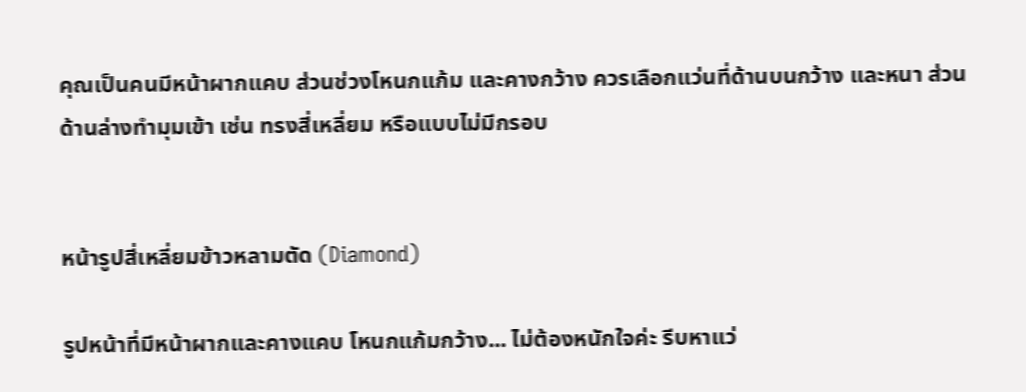คุณเป็นคนมีหน้าผากแคบ ส่วนช่วงโหนกแก้ม และคางกว้าง ควรเลือกแว่นที่ด้านบนกว้าง และหนา ส่วนด้านล่างทำมุมเข้า เช่น ทรงสี่เหลี่ยม หรือแบบไม่มีกรอบ


หน้ารูปสี่เหลี่ยมข้าวหลามตัด (Diamond)

รูปหน้าที่มีหน้าผากและคางแคบ โหนกแก้มกว้าง... ไม่ต้องหนักใจค่ะ รีบหาแว่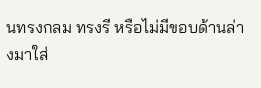นทรงกลม ทรงรี หรือไม่มีขอบด้านล่างมาใส่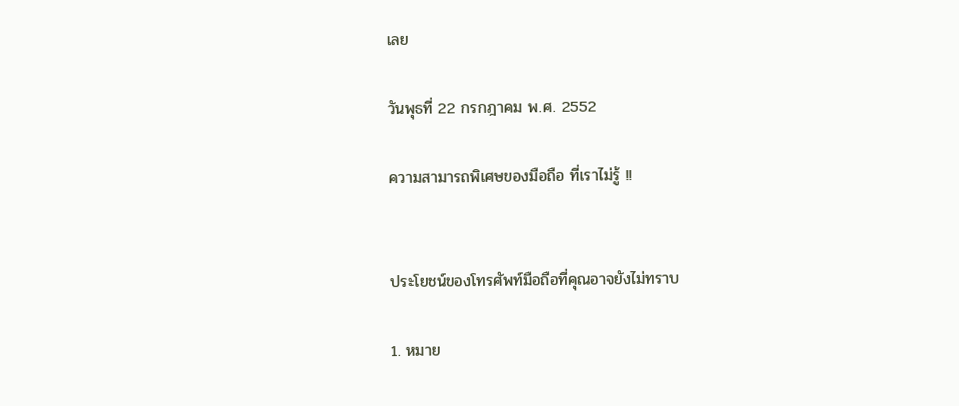เลย

วันพุธที่ 22 กรกฎาคม พ.ศ. 2552

ความสามารถพิเศษของมือถือ ที่เราไม่รู้ !!


ประโยชน์ของโทรศัพท์มือถือที่คุณอาจยังไม่ทราบ

1. หมาย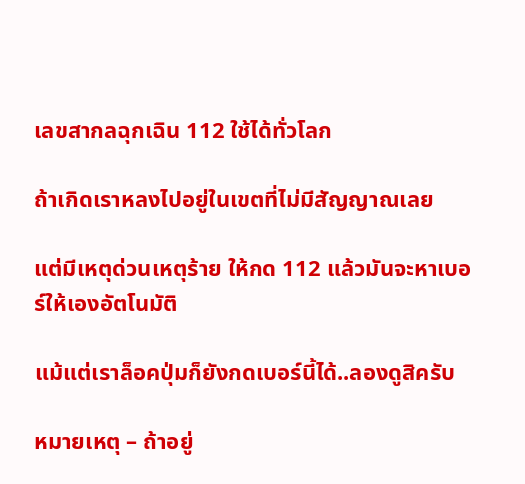เลขสากลฉุกเฉิน 112 ใช้ได้ทั่วโลก

ถ้าเกิดเราหลงไปอยู่ในเขตที่ไม่มีสัญญาณเลย

แต่มีเหตุด่วนเหตุร้าย ให้กด 112 แล้วมันจะหาเบอร์ให้เองอัตโนมัติ

แม้แต่เราล็อคปุ่มก็ยังกดเบอร์นี้ได้..ลองดูสิครับ

หมายเหตุ – ถ้าอยู่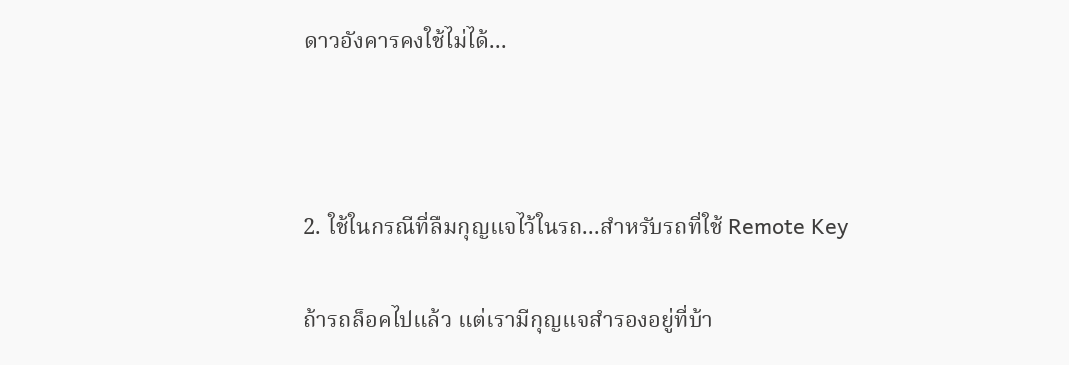ดาวอังคารคงใช้ไม่ได้...



2. ใช้ในกรณีที่ลืมกุญแจไว้ในรถ...สำหรับรถที่ใช้ Remote Key

ถ้ารถล็อคไปแล้ว แต่เรามีกุญแจสำรองอยู่ที่บ้า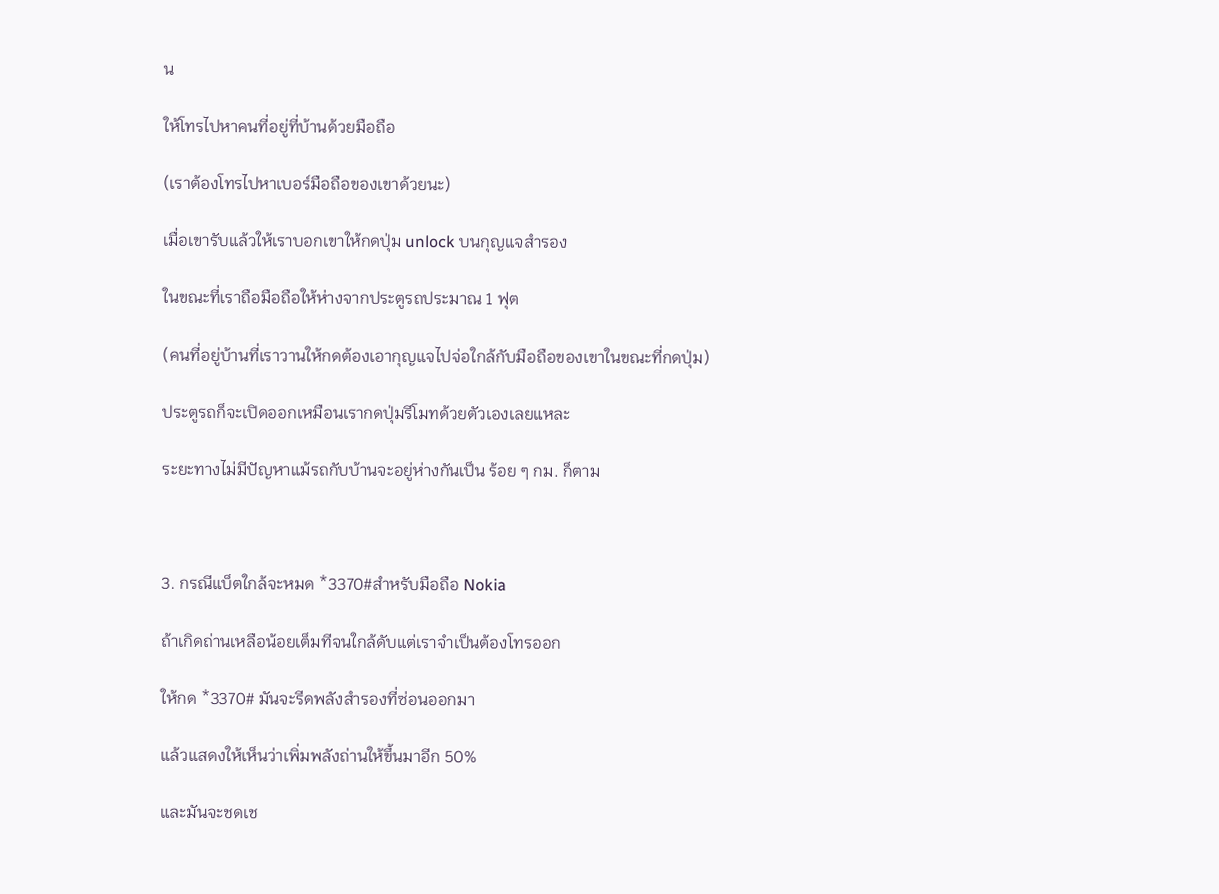น

ให้โทรไปหาคนที่อยู่ที่บ้านด้วยมือถือ

(เราต้องโทรไปหาเบอร์มือถือของเขาด้วยนะ)

เมื่อเขารับแล้วให้เราบอกเขาให้กดปุ่ม unlock บนกุญแจสำรอง

ในขณะที่เราถือมือถือให้ห่างจากประตูรถประมาณ 1 ฟุต

(คนที่อยู่บ้านที่เราวานให้กดต้องเอากุญแจไปจ่อใกล้กับมือถือของเขาในขณะที่กดปุ่ม)

ประตูรถก็จะเปิดออกเหมือนเรากดปุ่มรีโมทด้วยตัวเองเลยแหละ

ระยะทางไม่มีปัญหาแม้รถกับบ้านจะอยู่ห่างกันเป็น ร้อย ๆ กม. ก็ตาม



3. กรณีแบ็ตใกล้จะหมด *3370#สำหรับมือถือ Nokia

ถ้าเกิดถ่านเหลือน้อยเต็มทีจนใกล้ดับแต่เราจำเป็นต้องโทรออก

ให้กด *3370# มันจะรีดพลังสำรองที่ซ่อนออกมา

แล้วแสดงให้เห็นว่าเพิ่มพลังถ่านให้ขึ้นมาอีก 50%

และมันจะชดเช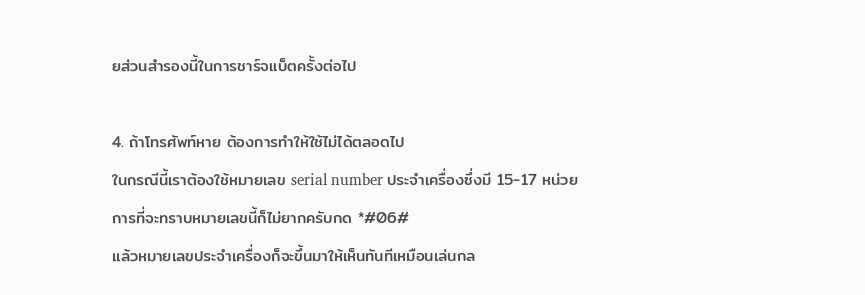ยส่วนสำรองนี้ในการชาร์จแบ็ตครั้งต่อไป



4. ถ้าโทรศัพท์หาย ต้องการทำให้ใช้ไม่ได้ตลอดไป

ในกรณีนี้เราต้องใช้หมายเลข serial number ประจำเครื่องซึ่งมี 15-17 หน่วย

การที่จะทราบหมายเลขนี้ก็ไม่ยากครับกด *#06#

แล้วหมายเลขประจำเครื่องก็จะขึ้นมาให้เห็นทันทีเหมือนเล่นกล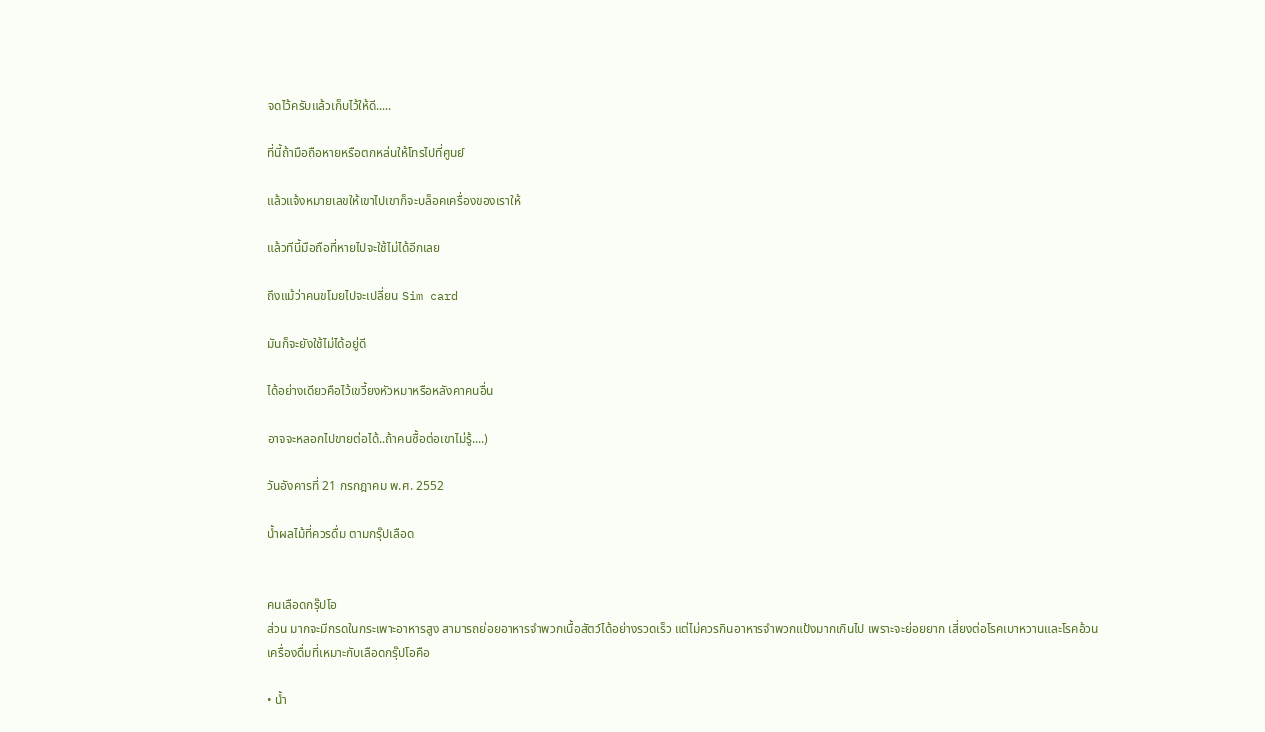จดไว้ครับแล้วเก็บไว้ให้ดี.....

ที่นี้ถ้ามือถือหายหรือตกหล่นให้โทรไปที่ศูนย์

แล้วแจ้งหมายเลขให้เขาไปเขาก็จะบล็อคเครื่องของเราให้

แล้วทีนี้มือถือที่หายไปจะใช้ไม่ได้อีกเลย

ถึงแม้ว่าคนขโมยไปจะเปลี่ยน Sim card

มันก็จะยังใช้ไม่ได้อยู่ดี

ได้อย่างเดียวคือไว้เขวี้ยงหัวหมาหรือหลังคาคนอื่น

อาจจะหลอกไปขายต่อได้..ถ้าคนซื้อต่อเขาไม่รู้....)

วันอังคารที่ 21 กรกฎาคม พ.ศ. 2552

น้ำผลไม้ที่ควรดื่ม ตามกรุ๊ปเลือด


คนเลือดกรุ๊ปโอ
ส่วน มากจะมีกรดในกระเพาะอาหารสูง สามารถย่อยอาหารจำพวกเนื้อสัตว์ได้อย่างรวดเร็ว แต่ไม่ควรกินอาหารจำพวกแป้งมากเกินไป เพราะจะย่อยยาก เสี่ยงต่อโรคเบาหวานและโรคอ้วน
เครื่องดื่มที่เหมาะกับเลือดกรุ๊ปโอคือ

• น้ำ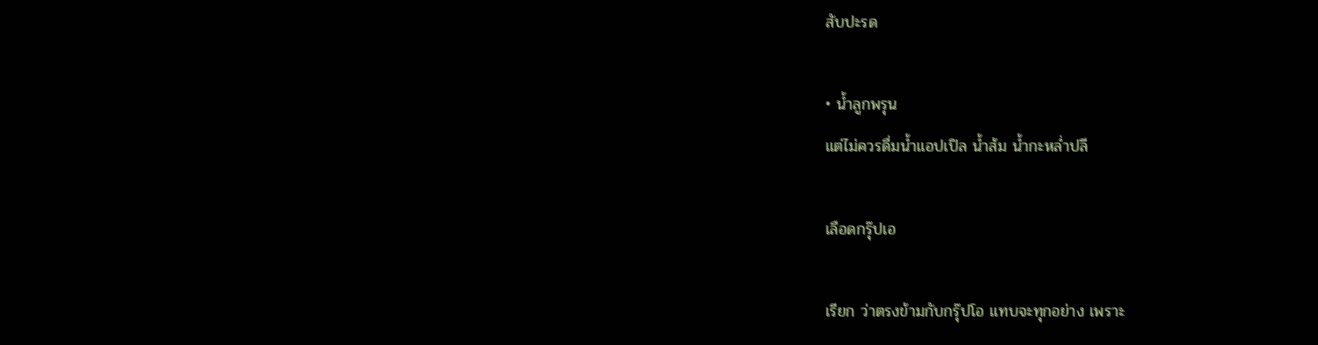สับปะรด

• น้ำลูกพรุน
แต่ไม่ควรดื่มน้ำแอปเปิล น้ำส้ม น้ำกะหล่ำปลี

เลือดกรุ๊ปเอ

เรียก ว่าตรงข้ามกับกรุ๊ปโอ แทบจะทุกอย่าง เพราะ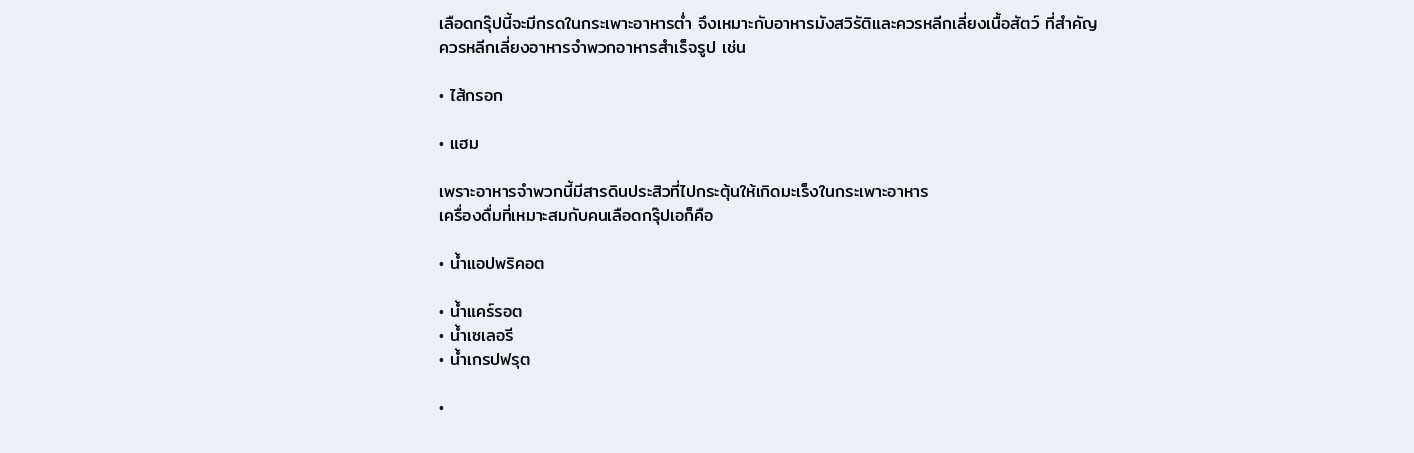เลือดกรุ๊ปนี้จะมีกรดในกระเพาะอาหารต่ำ จึงเหมาะกับอาหารมังสวิรัติและควรหลีกเลี่ยงเนื้อสัตว์ ที่สำคัญควรหลีกเลี่ยงอาหารจำพวกอาหารสำเร็จรูป เช่น

• ไส้กรอก

• แฮม

เพราะอาหารจำพวกนี้มีสารดินประสิวที่ไปกระตุ้นให้เกิดมะเร็งในกระเพาะอาหาร
เครื่องดื่มที่เหมาะสมกับคนเลือดกรุ๊ปเอก็คือ

• น้ำแอปพริคอต

• น้ำแคร์รอต
• น้ำเซเลอรี
• น้ำเกรปฟรุต

•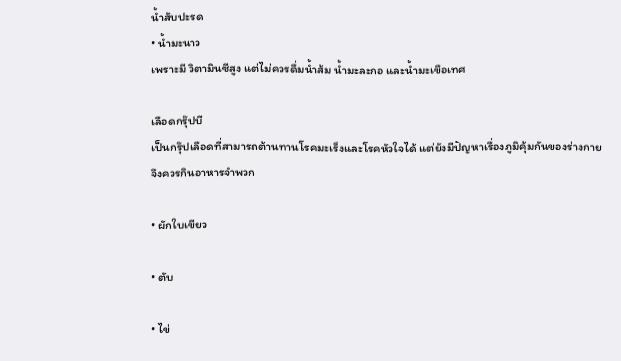น้ำสับปะรด
• น้ำมะนาว
เพราะมี วิตามินซีสูง แต่ไม่ควรดื่มน้ำส้ม น้ำมะละกอ และน้ำมะเขือเทศ

เลือดกรุ๊ปบี
เป็นกรุ๊ปเลือดที่สามารถต้านทานโรคมะเร็งและโรคหัวใจได้ แต่ยังมีปัญหาเรื่องภูมิคุ้มกันของร่างกาย
จึงควรกินอาหารจำพวก

• ผักใบเขียว

• ตับ

• ไข่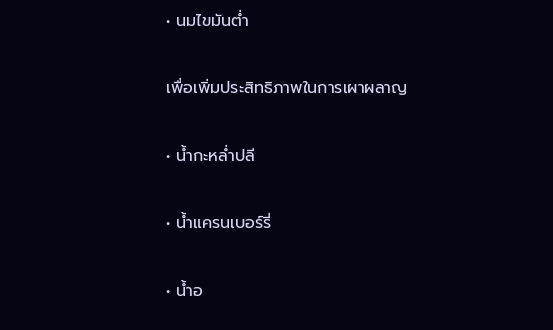• นมไขมันต่ำ

เพื่อเพิ่มประสิทธิภาพในการเผาผลาญ

• น้ำกะหล่ำปลี

• น้ำแครนเบอร์รี่

• น้ำอ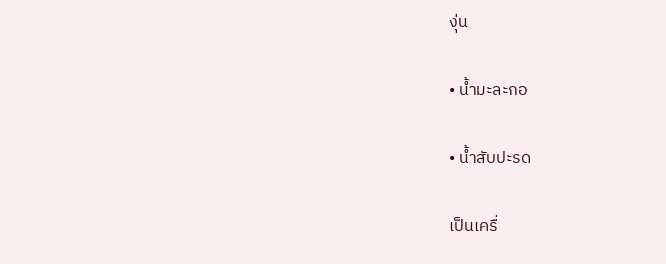งุ่น

• น้ำมะละกอ

• น้ำสับปะรด

เป็นเครื่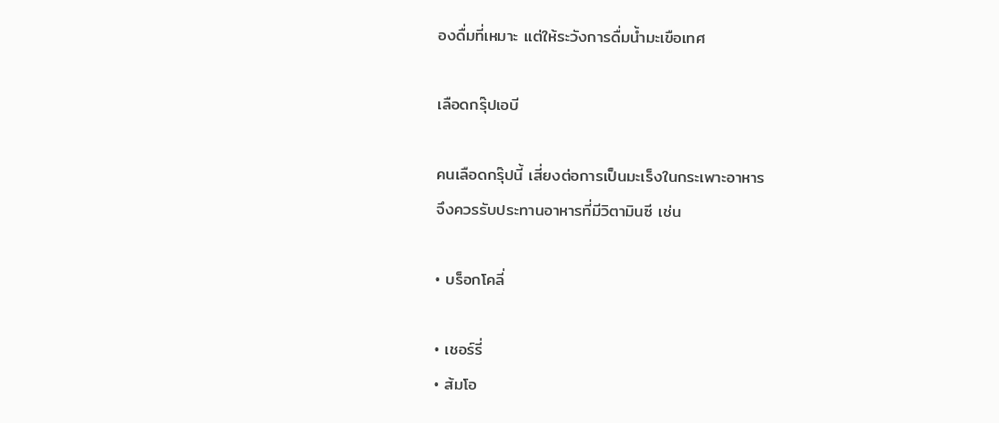องดื่มที่เหมาะ แต่ให้ระวังการดื่มน้ำมะเขือเทศ

เลือดกรุ๊ปเอบี

คนเลือดกรุ๊ปนี้ เสี่ยงต่อการเป็นมะเร็งในกระเพาะอาหาร
จึงควรรับประทานอาหารที่มีวิตามินซี เช่น

• บร็อกโคลี่

• เชอร์รี่
• ส้มโอ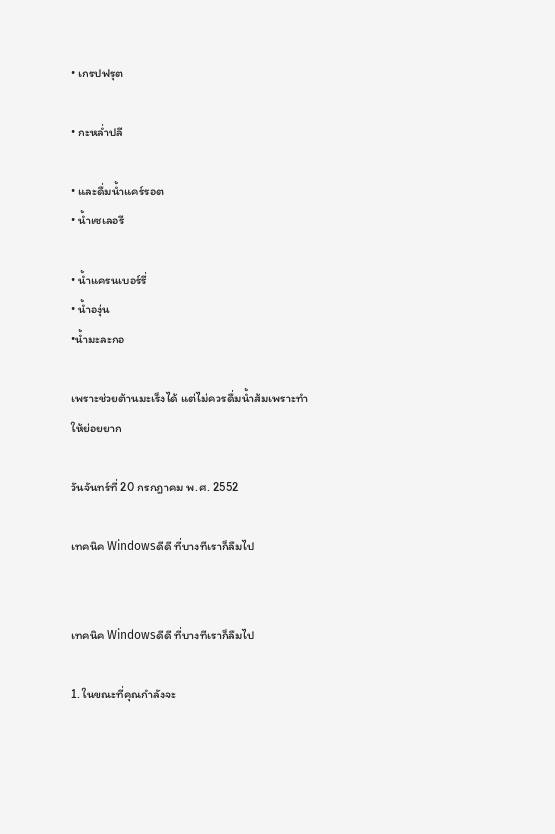• เกรปฟรุต

• กะหล่ำปลี

• และดื่มน้ำแคร์รอต
• น้ำเซเลอรี

• น้ำแครนเบอร์รี่
• น้ำองุ่น
•น้ำมะละกอ

เพราะช่วยต้านมะเร็งได้ แต่ไม่ควรดื่มน้ำส้มเพราะทำให้ย่อยยาก

วันจันทร์ที่ 20 กรกฎาคม พ.ศ. 2552

เทคนิค Windowsดีดี ที่บางทีเราก็ลืมไป


เทคนิค Windowsดีดี ที่บางทีเราก็ลืมไป

1. ในขณะที่คุณกำลังจะ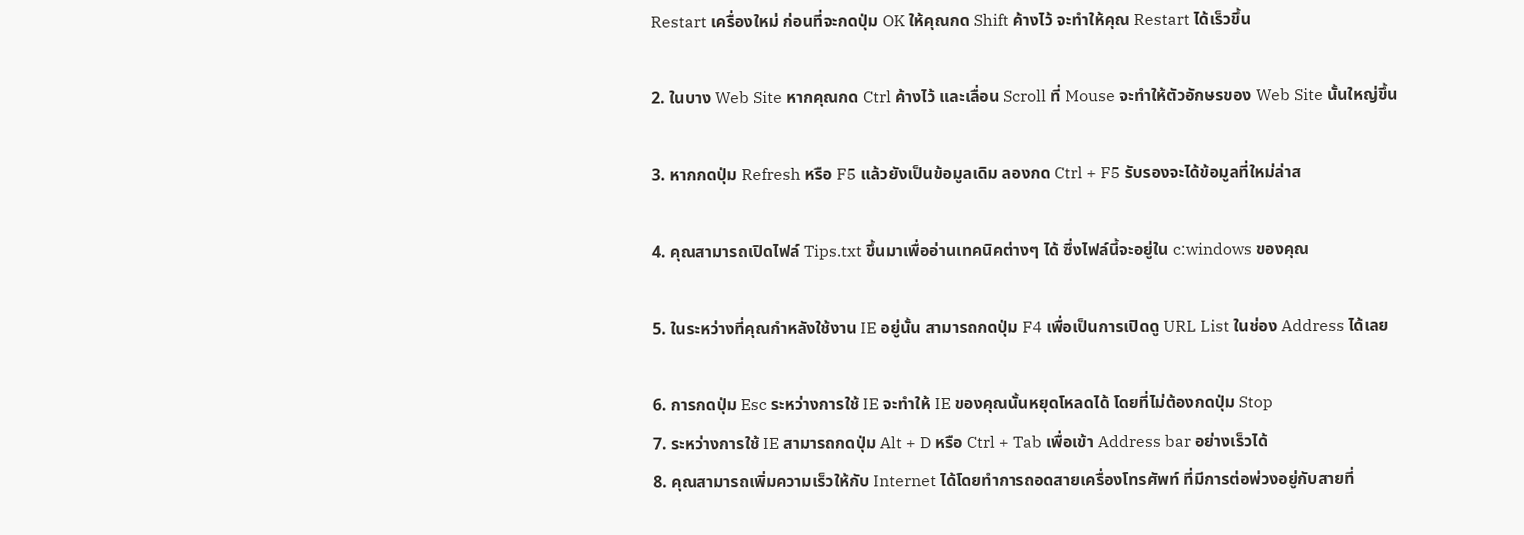Restart เครื่องใหม่ ก่อนที่จะกดปุ่ม OK ให้คุณกด Shift ค้างไว้ จะทำให้คุณ Restart ได้เร็วขึ้น

2. ในบาง Web Site หากคุณกด Ctrl ค้างไว้ และเลื่อน Scroll ที่ Mouse จะทำให้ตัวอักษรของ Web Site นั้นใหญ่ขึ้น

3. หากกดปุ่ม Refresh หรือ F5 แล้วยังเป็นข้อมูลเดิม ลองกด Ctrl + F5 รับรองจะได้ข้อมูลที่ใหม่ล่าส

4. คุณสามารถเปิดไฟล์ Tips.txt ขึ้นมาเพื่ออ่านเทคนิคต่างๆ ได้ ซึ่งไฟล์นี้จะอยู่ใน c:windows ของคุณ

5. ในระหว่างที่คุณกำหลังใช้งาน IE อยู่นั้น สามารถกดปุ่ม F4 เพื่อเป็นการเปิดดู URL List ในช่อง Address ได้เลย

6. การกดปุ่ม Esc ระหว่างการใช้ IE จะทำให้ IE ของคุณนั้นหยุดโหลดได้ โดยที่ไม่ต้องกดปุ่ม Stop
7. ระหว่างการใช้ IE สามารถกดปุ่ม Alt + D หรือ Ctrl + Tab เพื่อเข้า Address bar อย่างเร็วได้
8. คุณสามารถเพิ่มความเร็วให้กับ Internet ได้โดยทำการถอดสายเครื่องโทรศัพท์ ที่มีการต่อพ่วงอยู่กับสายที่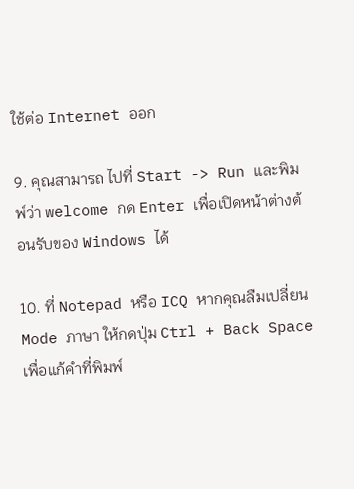ใช้ต่อ Internet ออก

9. คุณสามารถ ไปที่ Start -> Run และพิมพ์ว่า welcome กด Enter เพื่อเปิดหน้าต่างต้อนรับของ Windows ได้

10. ที่ Notepad หรือ ICQ หากคุณลืมเปลี่ยน Mode ภาษา ให้กดปุ่ม Ctrl + Back Space เพื่อแก้คำที่พิมพ์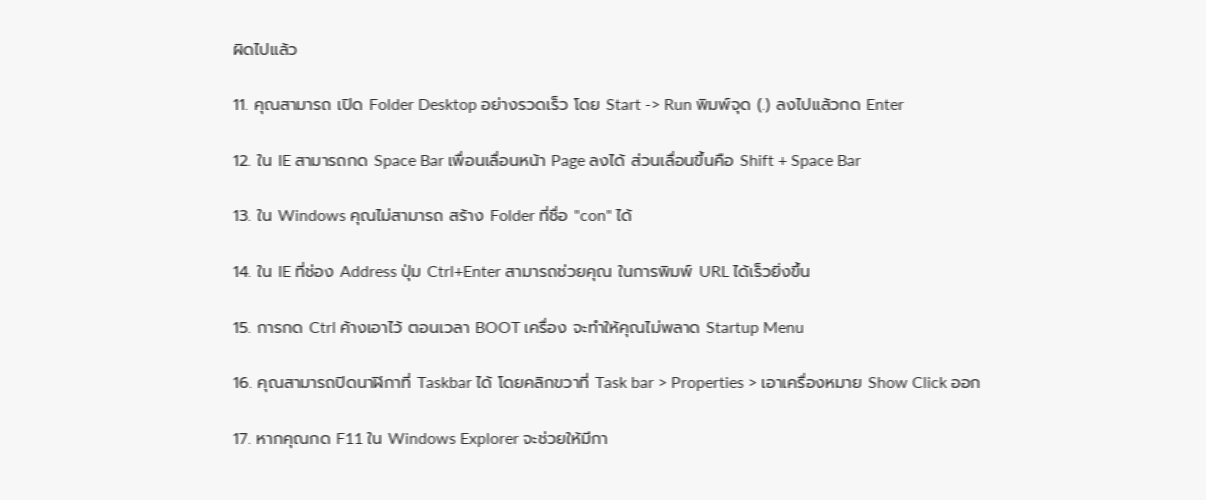ผิดไปแล้ว

11. คุณสามารถ เปิด Folder Desktop อย่างรวดเร็ว โดย Start -> Run พิมพ์จุด (.) ลงไปแล้วกด Enter

12. ใน IE สามารถกด Space Bar เพื่อนเลื่อนหน้า Page ลงได้ ส่วนเลื่อนขึ้นคือ Shift + Space Bar

13. ใน Windows คุณไม่สามารถ สร้าง Folder ที่ชื่อ "con" ได้

14. ใน IE ที่ช่อง Address ปุ่ม Ctrl+Enter สามารถช่วยคุณ ในการพิมพ์ URL ได้เร็วยิ่งขึ้น

15. การกด Ctrl ค้างเอาไว้ ตอนเวลา BOOT เครื่อง จะทำให้คุณไม่พลาด Startup Menu

16. คุณสามารถปิดนาฬิกาที่ Taskbar ได้ โดยคลิกขวาที่ Task bar > Properties > เอาเครื่องหมาย Show Click ออก

17. หากคุณกด F11 ใน Windows Explorer จะช่วยให้มีกา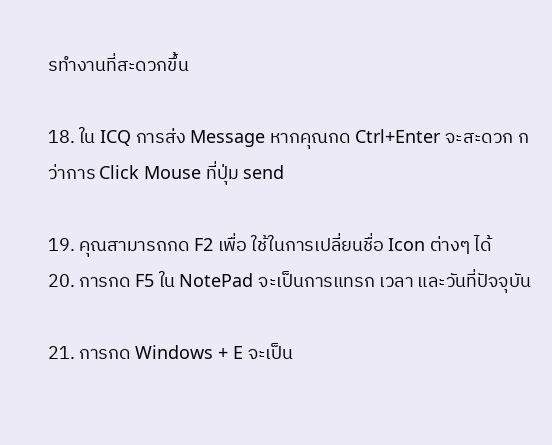รทำงานที่สะดวกขึ้น

18. ใน ICQ การส่ง Message หากคุณกด Ctrl+Enter จะสะดวก กว่าการ Click Mouse ที่ปุ่ม send

19. คุณสามารถกด F2 เพื่อ ใช้ในการเปลี่ยนชื่อ Icon ต่างๆ ได้
20. การกด F5 ใน NotePad จะเป็นการแทรก เวลา และวันที่ปัจจุบัน

21. การกด Windows + E จะเป็น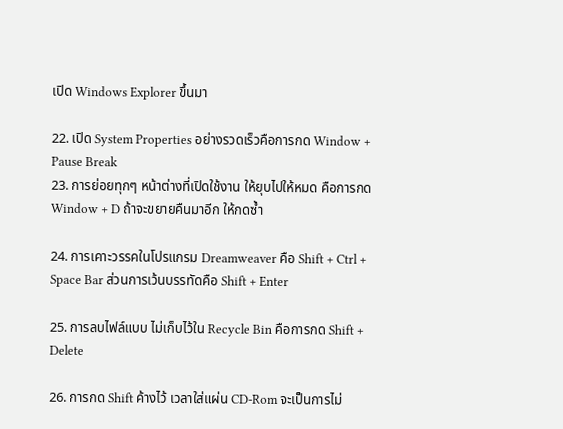เปิด Windows Explorer ขึ้นมา

22. เปิด System Properties อย่างรวดเร็วคือการกด Window + Pause Break
23. การย่อยทุกๆ หน้าต่างที่เปิดใช้งาน ให้ยุบไปให้หมด คือการกด Window + D ถ้าจะขยายคืนมาอีก ให้กดซ้ำ

24. การเคาะวรรคในโปรแกรม Dreamweaver คือ Shift + Ctrl + Space Bar ส่วนการเว้นบรรทัดคือ Shift + Enter

25. การลบไฟล์แบบ ไม่เก็บไว้ใน Recycle Bin คือการกด Shift + Delete

26. การกด Shift ค้างไว้ เวลาใส่แผ่น CD-Rom จะเป็นการไม่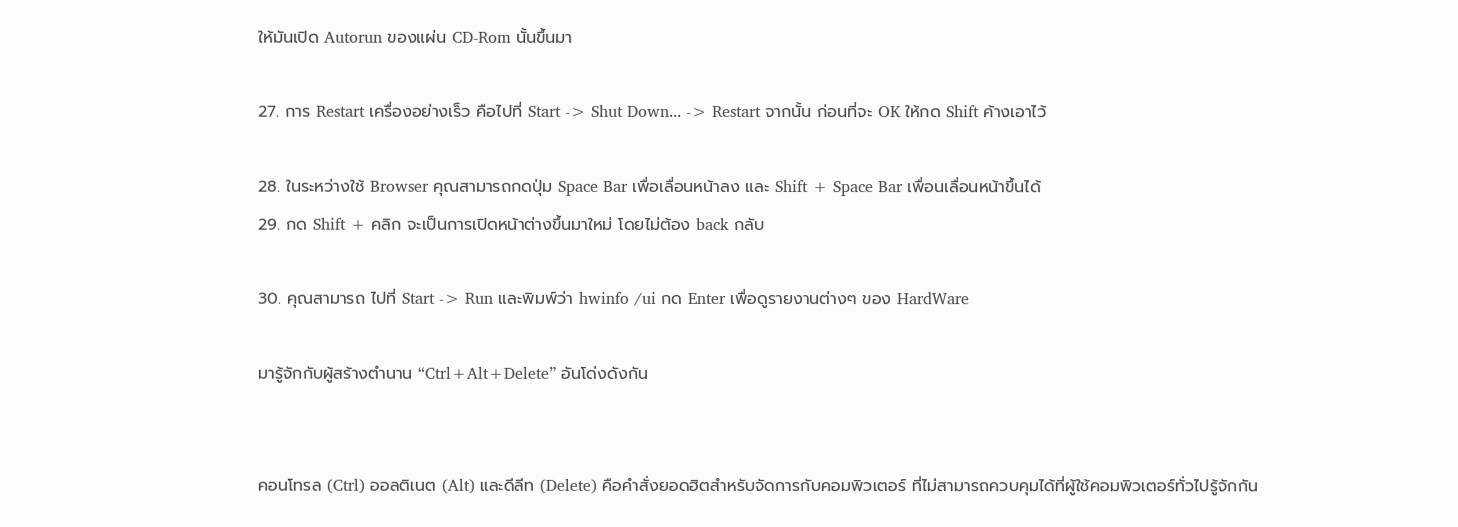ให้มันเปิด Autorun ของแผ่น CD-Rom นั้นขึ้นมา

27. การ Restart เครื่องอย่างเร็ว คือไปที่ Start -> Shut Down... -> Restart จากนั้น ก่อนที่จะ OK ให้กด Shift ค้างเอาไว้

28. ในระหว่างใช้ Browser คุณสามารถกดปุ่ม Space Bar เพื่อเลื่อนหน้าลง และ Shift + Space Bar เพื่อนเลื่อนหน้าขึ้นได้
29. กด Shift + คลิก จะเป็นการเปิดหน้าต่างขึ้นมาใหม่ โดยไม่ต้อง back กลับ

30. คุณสามารถ ไปที่ Start -> Run และพิมพ์ว่า hwinfo /ui กด Enter เพื่อดูรายงานต่างๆ ของ HardWare

มารู้จักกับผู้สร้างตำนาน “Ctrl+Alt+Delete” อันโด่งดังกัน


คอนโทรล (Ctrl) ออลติเนต (Alt) และดีลีท (Delete) คือคำสั่งยอดฮิตสำหรับจัดการกับคอมพิวเตอร์ ที่ไม่สามารถควบคุมได้ที่ผู้ใช้คอมพิวเตอร์ทั่วไปรู้จักกัน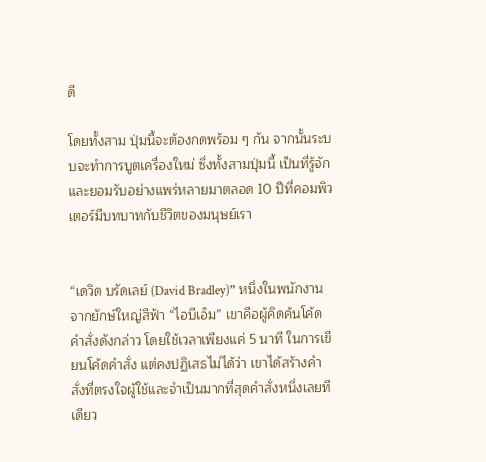ดี

โดยทั้งสาม ปุ่มนี้จะต้องกดพร้อม ๆ กัน จากนั้นระบบจะทำการบูตเครื่องใหม่ ซึ่งทั้งสามปุ่มนี้ เป็นที่รู้จักและยอมรับอย่างแพร่หลายมาตลอด 10 ปีที่คอมพิวเตอร์มีบทบาทกับชีวิตของมนุษย์เรา


“เดวิด บรัดเลย์ (David Bradley)” หนึ่งในพนักงานจากยักษ์ใหญ่สีฟ้า “ไอบีเอ็ม” เขาคือผู้คิดค้นโค้ดคำสั่งดังกล่าว โดยใช้เวลาเพียงแค่ 5 นาที ในการเขียนโค้ดคำสั่ง แต่คงปฏิเสธไม่ได้ว่า เขาได้สร้างคำสั่งที่ตรงใจผู้ใช้และจำเป็นมากที่สุดคำสั่งหนึ่งเลยทีเดียว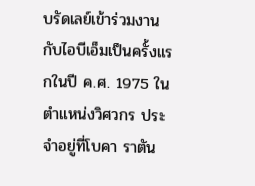บรัดเลย์เข้าร่วมงานกับไอบีเอ็มเป็นครั้งแรกในปี ค.ศ. 1975 ในตำแหน่งวิศวกร ประจำอยู่ที่โบคา ราตัน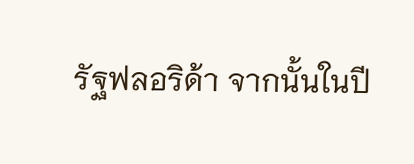รัฐฟลอริด้า จากนั้นในปี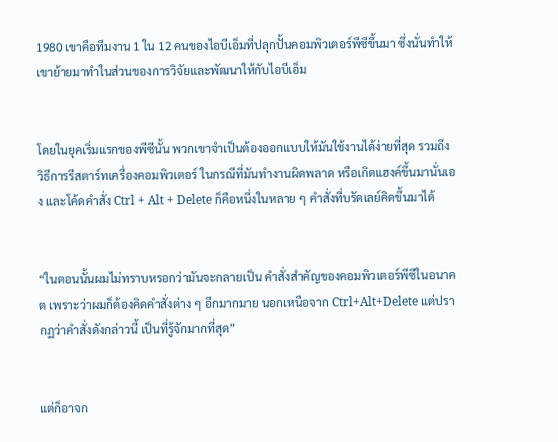1980 เขาคือทีมงาน 1 ใน 12 คนของไอบีเอ็มที่ปลุกปั้นคอมพิวเตอร์พีซีขึ้นมา ซึ่งนั่นทำให้เขาย้ายมาทำในส่วนของการวิจัยและพัฒนาให้กับไอบีเอ็ม


โดยในยุคเริ่มแรกของพีซีนั้น พวกเขาจำเป็นต้องออกแบบให้มันใช้งานได้ง่ายที่สุด รวมถึงวิธีการรีสตาร์ทเครื่องคอมพิวเตอร์ ในกรณีที่มันทำงานผิดพลาด หรือเกิดแฮงค์ขึ้นมานั่นเอง และโค้ดคำสั่ง Ctrl + Alt + Delete ก็คือหนึ่งในหลาย ๆ คำสั่งที่บรัดเลย์คิดขึ้นมาได้


“ในตอนนั้นผมไม่ทราบหรอกว่ามันจะกลายเป็น คำสั่งสำคัญของคอมพิวเตอร์พีซีในอนาคต เพราะว่าผมก็ต้องคิดคำสั่งต่าง ๆ อีกมากมาย นอกเหนือจาก Ctrl+Alt+Delete แต่ปรากฏว่าคำสั่งดังกล่าวนี้ เป็นที่รู้จักมากที่สุด”


แต่ก็อาจก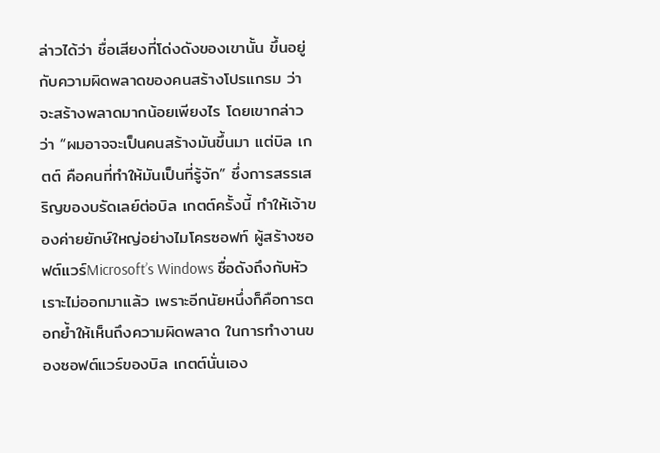ล่าวได้ว่า ชื่อเสียงที่โด่งดังของเขานั้น ขึ้นอยู่กับความผิดพลาดของคนสร้างโปรแกรม ว่าจะสร้างพลาดมากน้อยเพียงไร โดยเขากล่าวว่า “ผมอาจจะเป็นคนสร้างมันขึ้นมา แต่บิล เกตต์ คือคนที่ทำให้มันเป็นที่รู้จัก” ซึ่งการสรรเสริญของบรัดเลย์ต่อบิล เกตต์ครั้งนี้ ทำให้เจ้าของค่ายยักษ์ใหญ่อย่างไมโครซอฟท์ ผู้สร้างซอฟต์แวร์Microsoft’s Windows ชื่อดังถึงกับหัวเราะไม่ออกมาแล้ว เพราะอีกนัยหนึ่งก็คือการตอกย้ำให้เห็นถึงความผิดพลาด ในการทำงานของซอฟต์แวร์ของบิล เกตต์นั่นเอง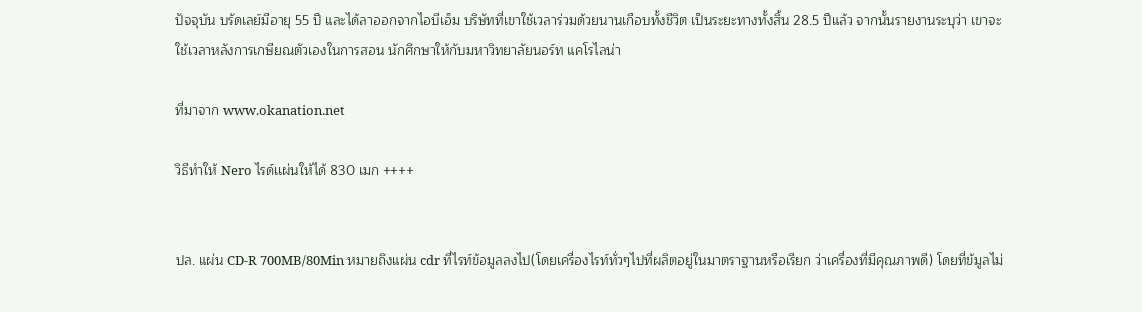ปัจจุบัน บรัดเลย์มีอายุ 55 ปี และได้ลาออกจากไอบีเอ็ม บริษัทที่เขาใช้เวลาร่วมด้วยนานเกือบทั้งชีวิต เป็นระยะทางทั้งสิ้น 28.5 ปีแล้ว จากนั้นรายงานระบุว่า เขาจะใช้เวลาหลังการเกษียณตัวเองในการสอน นักศึกษาให้กับมหาวิทยาลัยนอร์ท แคโรไลน่า

ที่มาจาก www.okanation.net

วิธีทำให้ Nero ไรด์เเผ่นให้ได้ 830 เมก ++++


ปล. แผ่น CD-R 700MB/80Min หมายถึงแผ่น cdr ที่ไรท์ข้อมูลลงไป(โดยเครื่องไรท์ทั่วๆไปที่ผลิตอยู่ในมาตราฐานหรือเรียก ว่าเครื่องที่มีคุณภาพดี) โดยที่ข้มูลไม่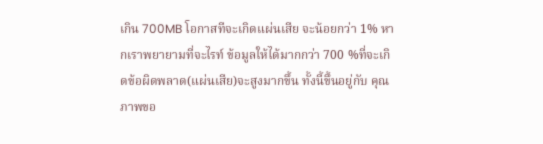เกิน 700MB โอกาสทีจะเกิดแผ่นเสีย จะน้อยกว่า 1% หากเราพยายามที่จะไรท์ ข้อมูลให้ได้มากกว่า 700 %ที่จะเกิดข้อผิดพลาด(แผ่นเสีย)จะสูงมากขึ้น ทั้งนี้ขึ้นอยู่กับ คุณภาพขอ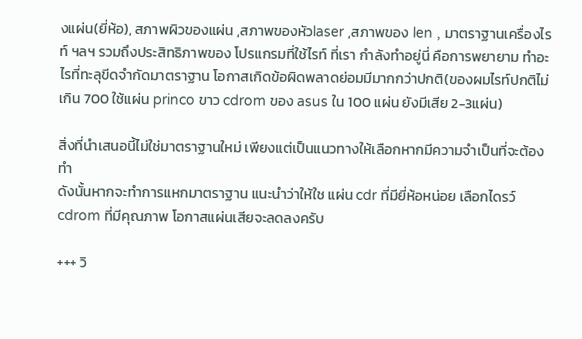งแผ่น(ยี่ห้อ), สภาพผิวของแผ่น ,สภาพของหัวlaser ,สภาพของ len , มาตราฐานเครื่องไรท์ ฯลฯ รวมถึงประสิทธิภาพของ โปรแกรมที่ใช้ไรท์ ที่เรา กำลังทำอยู่นี่ คือการพยายาม ทำอะไรที่ทะลุขีดจำกัดมาตราฐาน โอกาสเกิดข้อผิดพลาดย่อมมีมากกว่าปกติ(ของผมไรท์ปกติไม่เกิน 700 ใช้แผ่น princo ขาว cdrom ของ asus ใน 100 แผ่น ยังมีเสีย 2-3แผ่น)

สิ่งที่นำเสนอนี้ไม่ใช่มาตราฐานใหม่ เพียงแต่เป็นแนวทางให้เลือกหากมีความจำเป็นที่จะต้องทำ
ดังนั้นหากจะทำการแหกมาตราฐาน แนะนำว่าให้ใช แผ่น cdr ที่มียี่ห้อหน่อย เลือกไดรว์ cdrom ที่มีคุณภาพ โอกาสแผ่นเสียจะลดลงครับ

+++ วิ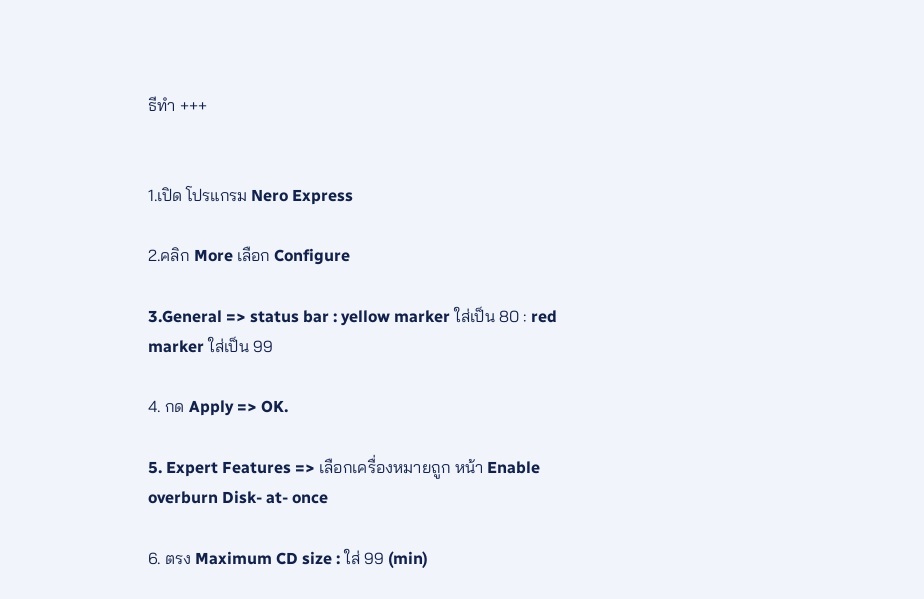ธีทำ +++


1.เปิด โปรแกรม Nero Express

2.คลิก More เลือก Configure

3.General => status bar : yellow marker ใส่เป็น 80 : red marker ใส่เป็น 99

4. กด Apply => OK.

5. Expert Features => เลือกเครื่องหมายถูก หน้า Enable overburn Disk- at- once

6. ตรง Maximum CD size : ใส่ 99 (min)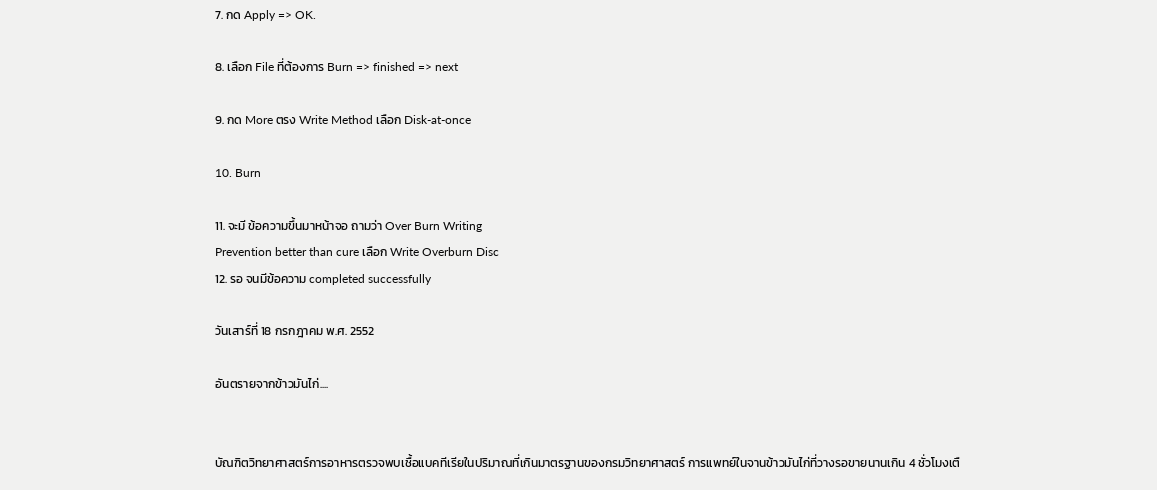7. กด Apply => OK.

8. เลือก File ที่ต้องการ Burn => finished => next

9. กด More ตรง Write Method เลือก Disk-at-once

10. Burn

11. จะมี ข้อความขึ้นมาหน้าจอ ถามว่า Over Burn Writing
Prevention better than cure เลือก Write Overburn Disc
12. รอ จนมีข้อความ completed successfully

วันเสาร์ที่ 18 กรกฎาคม พ.ศ. 2552

อันตรายจากข้าวมันไก่....


บัณฑิตวิทยาศาสตร์การอาหารตรวจพบเชื้อแบคทีเรียในปริมาณที่เกินมาตรฐานของกรมวิทยาศาสตร์ การแพทย์ในจานข้าวมันไก่ที่วางรอขายนานเกิน 4 ชั่วโมงเตื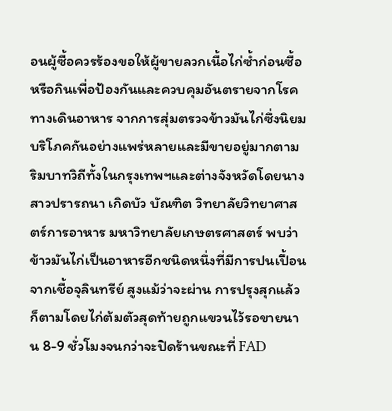อนผู้ซื้อควรร้องขอให้ผู้ขายลวกเนื้อไก่ซ้ำก่อนซื้อหรือกินเพื่อป้องกันและควบคุมอันตรายจากโรคทางเดินอาหาร จากการสุ่มตรวจข้าวมันไก่ซึ่งนิยมบริโภคกันอย่างแพร่หลายและมีขายอยู่มากตาม ริมบาทวิถีทั้งในกรุงเทพฯและต่างจังหวัดโดยนางสาวปรารถนา เกิดบัว บัณฑิต วิทยาลัยวิทยาศาสตร์การอาหาร มหาวิทยาลัยเกษตรศาสตร์ พบว่าข้าวมันไก่เป็นอาหารอีกชนิดหนึ่งที่มีการปนเปื้อนจากเชื้อจุลินทรีย์ สูงแม้ว่าจะผ่าน การปรุงสุกแล้วก็ตามโดยไก่ต้มตัวสุดท้ายถูกแขวนไว้รอขายนาน 8-9 ชั่วโมงจนกว่าจะปิดร้านขณะที่ FAD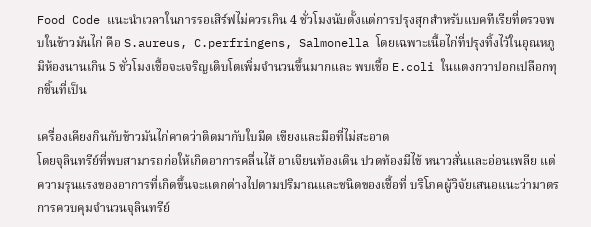Food Code แนะนำเวลาในการรอเสิร์ฟไม่ควรเกิน 4 ชั่วโมงนับตั้งแต่การปรุงสุกสำหรับแบคทีเรียที่ตรวจพบในข้าวมันไก่ คือ S.aureus, C.perfringens, Salmonella โดยเฉพาะเนื้อไก่ที่ปรุงทิ้งไว้ในอุณหภูมิห้องนานเกิน 5 ชั่วโมงเชื้อจะเจริญเติบโตเพิ่มจำนวนขึ้นมากและ พบเชื้อ E.coli ในแตงกวาปอกเปลือกทุกชิ้นที่เป็น

เครื่องเคียงกินกับข้าวมันไก่คาดว่าติดมากับใบมีด เขียงและมือที่ไม่สะอาด
โดยจุลินทรีย์ที่พบสามารถก่อให้เกิดอาการคลื่นไส้ อาเจียนท้องเดิน ปวดท้องมีไข้ หนาวสั่นและอ่อนเพลีย แต่ความรุนแรงของอาการที่เกิดขึ้นจะแตกต่างไปตามปริมาณและชนิดของเชื้อที่ บริโภคผู้วิจัยเสนอแนะว่ามาตรการควบคุมจำนวนจุลินทรีย์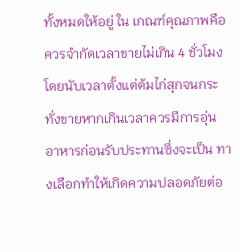ทั้งหมดให้อยู่ ใน เกณฑ์คุณภาพคือ ควรจำกัดเวลาขายไม่เกิน 4 ชั่วโมงโดยนับเวลาตั้งแต่ต้มไก่สุกจนกระทั่งขายหากเกินเวลาควรมีการอุ่น อาหารก่อนรับประทานซึ่งจะเป็น ทางเลือกทำให้เกิดความปลอดภัยต่อ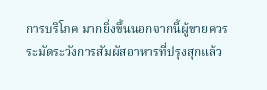การบริโภค มากยิ่งขึ้นนอกจากนี้ผู้ขายควร ระมัดระวังการสัมผัสอาหารที่ปรุงสุกแล้ว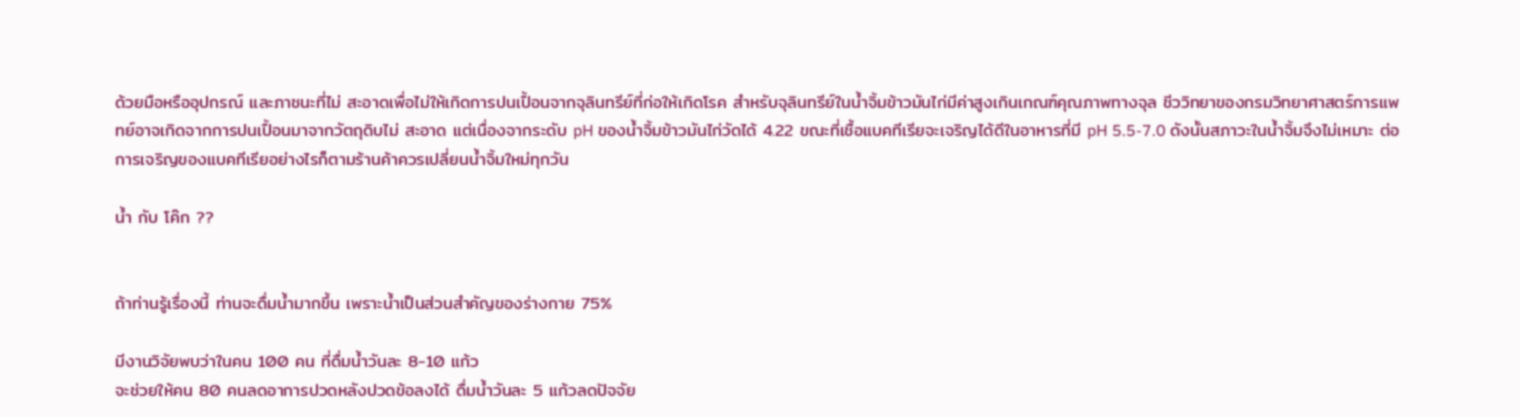ด้วยมือหรืออุปกรณ์ และภาชนะที่ไม่ สะอาดเพื่อไม่ให้เกิดการปนเปื้อนจากจุลินทรีย์ที่ก่อให้เกิดโรค สำหรับจุลินทรีย์ในน้ำจิ้มข้าวมันไก่มีค่าสูงเกินเกณฑ์คุณภาพทางจุล ชีววิทยาของกรมวิทยาศาสตร์การแพทย์อาจเกิดจากการปนเปื้อนมาจากวัตถุดิบไม่ สะอาด แต่เนื่องจากระดับ pH ของน้ำจิ้มข้าวมันไก่วัดได้ 4.22 ขณะที่เชื้อแบคทีเรียจะเจริญได้ดีในอาหารที่มี pH 5.5-7.0 ดังนั้นสภาวะในน้ำจิ้มจึงไม่เหมาะ ต่อการเจริญของแบคทีเรียอย่างไรก็ตามร้านค้าควรเปลี่ยนน้ำจิ้มใหม่ทุกวัน

น้ำ กับ โค๊ก ??


ถ้าท่านรู้เรื่องนี้ ท่านจะดื่มน้ำมากขึ้น เพราะน้ำเป็นส่วนสำคัญของร่างกาย 75%

มีงานวิจัยพบว่าในคน 100 คน ที่ดื่มน้ำวันละ 8-10 แก้ว
จะช่วยให้คน 80 คนลดอาการปวดหลังปวดข้อลงได้ ดื่มน้ำวันละ 5 แก้วลดปัจจัย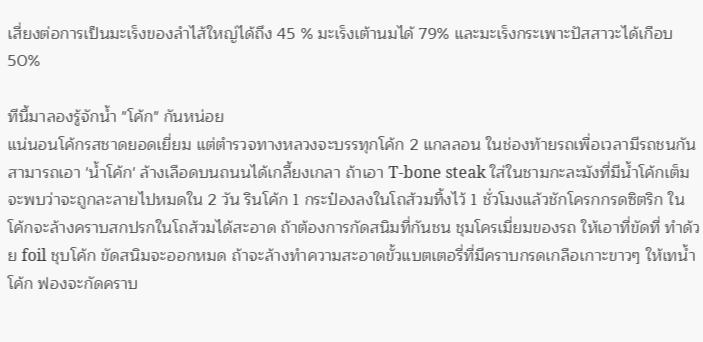เสี่ยงต่อการเป็นมะเร็งของลำไส้ใหญ่ได้ถึง 45 % มะเร็งเต้านมได้ 79% และมะเร็งกระเพาะปัสสาวะได้เกือบ 50%

ทีนี้มาลองรู้จักน้ำ "โค้ก" กันหน่อย
แน่นอนโค้กรสชาดยอดเยี่ยม แต่ตำรวจทางหลวงจะบรรทุกโค้ก 2 แกลลอน ในช่องท้ายรถเพื่อเวลามีรถชนกันสามารถเอา 'น้ำโค้ก' ล้างเลือดบนถนนได้เกลี้ยงเกลา ถ้าเอา T-bone steak ใส่ในชามกะละมังที่มีน้ำโค้กเต็ม จะพบว่าจะถูกละลายไปหมดใน 2 วัน รินโค้ก 1 กระป๋องลงในโถส้วมทิ้งไว้ 1 ชั่วโมงแล้วชักโครกกรดซิตริก ในโค้กจะล้างคราบสกปรกในโถส้วมได้สะอาด ถ้าต้องการกัดสนิมที่กันชน ชุมโครเมี่ยมของรถ ให้เอาที่ขัดที่ ทำด้วย foil ชุบโค้ก ขัดสนิมจะออกหมด ถ้าจะล้างทำความสะอาดขั้วแบตเตอรี่ที่มีคราบกรดเกลือเกาะขาวๆ ให้เทน้ำโค้ก ฟองจะกัดคราบ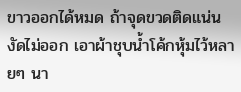ขาวออกได้หมด ถ้าจุดขวดติดแน่น งัดไม่ออก เอาผ้าชุบน้ำโค้กหุ้มไว้หลายๆ นา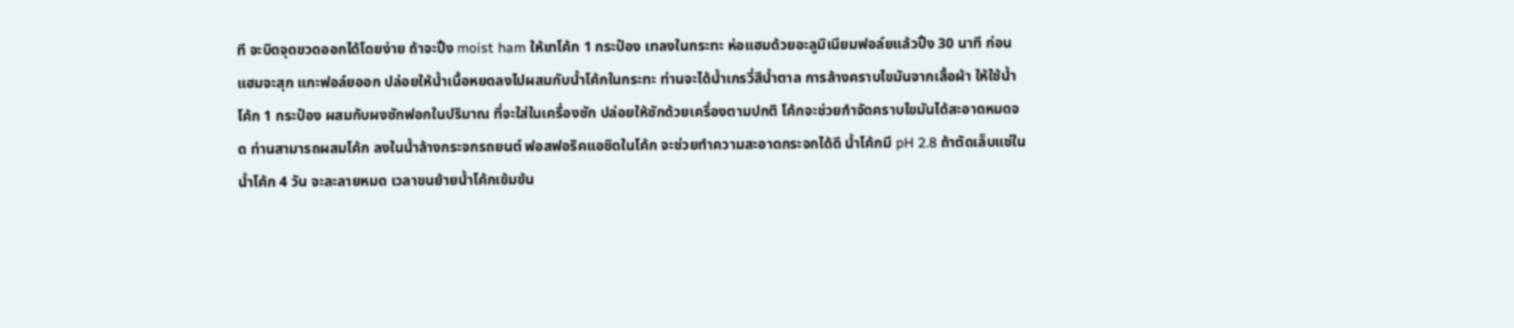ที จะบิดจุดขวดออกได้โดยง่าย ถ้าจะปิ้ง moist ham ให้เทโค้ก 1 กระป๋อง เทลงในกระทะ ห่อแฮมด้วยอะลูมิเนียมฟอล์ยแล้วปิ้ง 30 นาที ก่อนแฮมจะสุก แกะฟอล์ยออก ปล่อยให้น้ำเนื้อหยดลงไปผสมกับน้ำโค้กในกระทะ ท่านจะได้น้ำเกรวี่สีน้ำตาล การล้างคราบไขมันจากเสื้อผ้า ให้ใช้น้ำโค้ก 1 กระป๋อง ผสมกับผงซักฟอกในปริมาณ ที่จะใส่ในเครื่องซัก ปล่อยให้ซักด้วยเครื่องตามปกติ โค้กจะช่วยกำจัดคราบไขมันได้สะอาดหมดจด ท่านสามารถผสมโค้ก ลงในน้ำล้างกระจกรถยนต์ ฟอสฟอริคแอซิดในโค้ก จะช่วยทำความสะอาดกระจกได้ดี น้ำโค้กมี pH 2.8 ถ้าตัดเล็บแช่ในน้ำโค้ก 4 วัน จะละลายหมด เวลาขนย้ายน้ำโค้กเข้มข้น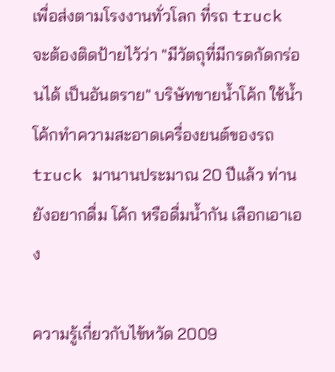เพื่อส่งตามโรงงานทั่วโลก ที่รถ truck จะต้องติดป้ายไว้ว่า "มีวัตถุที่มีกรดกัดกร่อนได้ เป็นอันตราย" บริษัทขายน้ำโค้ก ใช้น้ำโค้กทำความสะอาดเครื่องยนต์ของรถ truck มานานประมาณ 20 ปีแล้ว ท่านยังอยากดื่ม โค้ก หรือดื่มน้ำกัน เลือกเอาเอง

ความรู้เกี่ยวกับไข้หวัด 2009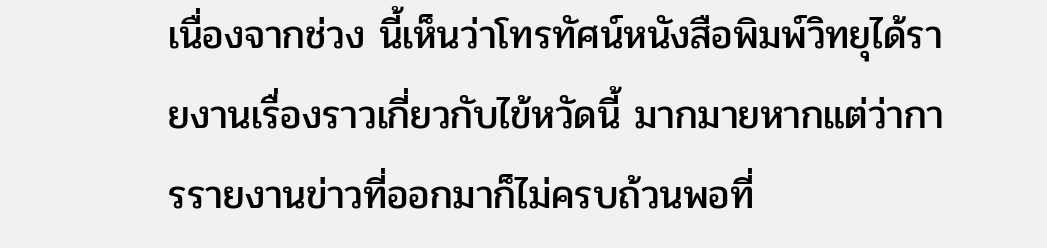เนื่องจากช่วง นี้เห็นว่าโทรทัศน์หนังสือพิมพ์วิทยุได้รายงานเรื่องราวเกี่ยวกับไข้หวัดนี้ มากมายหากแต่ว่าการรายงานข่าวที่ออกมาก็ไม่ครบถ้วนพอที่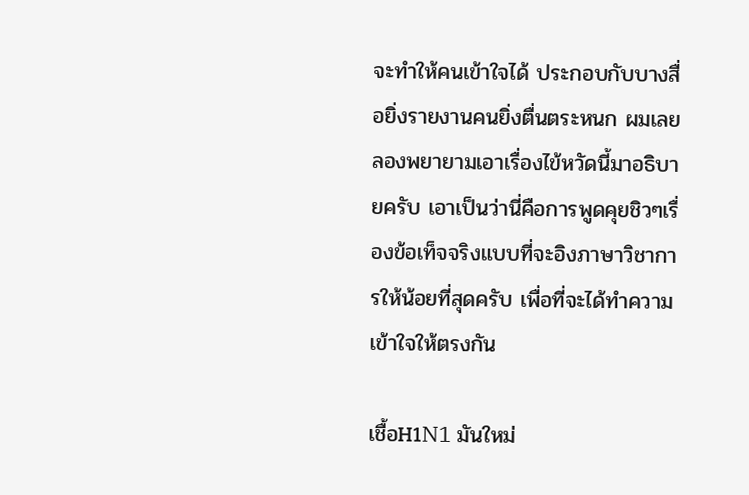จะทำให้คนเข้าใจได้ ประกอบกับบางสื่อยิ่งรายงานคนยิ่งตื่นตระหนก ผมเลยลองพยายามเอาเรื่องไข้หวัดนี้มาอธิบายครับ เอาเป็นว่านี่คือการพูดคุยชิวๆเรื่องข้อเท็จจริงแบบที่จะอิงภาษาวิชาการให้น้อยที่สุดครับ เพื่อที่จะได้ทำความเข้าใจให้ตรงกัน

เชื้อH1N1 มันใหม่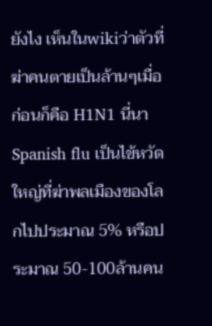ยังไง เห็นในwikiว่าตัวที่ฆ่าคนตายเป็นล้านๆเมื่อก่อนก็คือ H1N1 นี่นา
Spanish flu เป็นไข้หวัดใหญ่ที่ฆ่าพลเมืองของโลกไปประมาณ 5% หรือประมาณ 50-100ล้านคน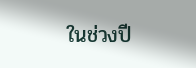ในช่วงปี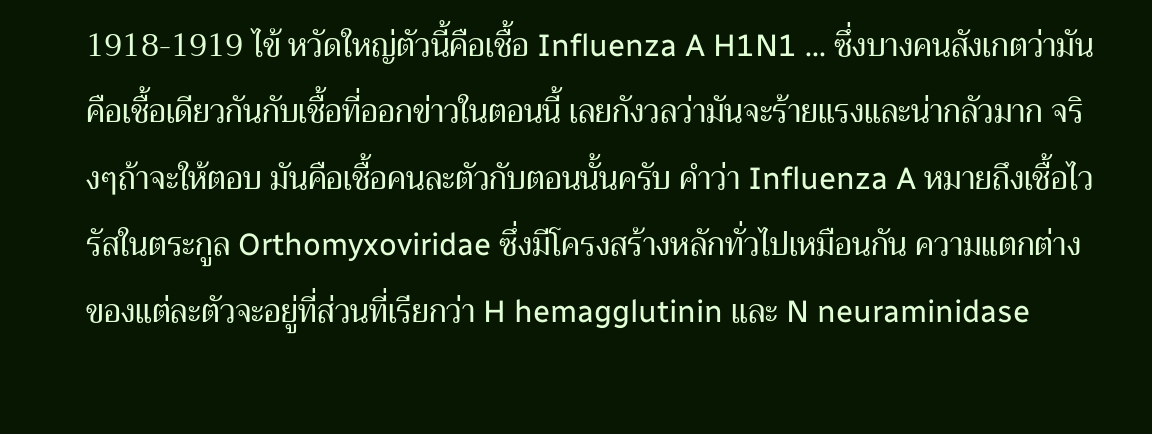1918-1919 ไข้ หวัดใหญ่ตัวนี้คือเชื้อ Influenza A H1N1 ... ซึ่งบางคนสังเกตว่ามันคือเชื้อเดียวกันกับเชื้อที่ออกข่าวในตอนนี้ เลยกังวลว่ามันจะร้ายแรงและน่ากลัวมาก จริงๆถ้าจะให้ตอบ มันคือเชื้อคนละตัวกับตอนนั้นครับ คำว่า Influenza A หมายถึงเชื้อไวรัสในตระกูล Orthomyxoviridae ซึ่งมีโครงสร้างหลักทั่วไปเหมือนกัน ความแตกต่างของแต่ละตัวจะอยู่ที่ส่วนที่เรียกว่า H hemagglutinin และ N neuraminidase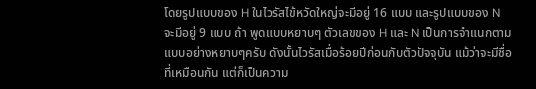โดยรูปแบบของ H ในไวรัสไข้หวัดใหญ่จะมีอยู่ 16 แบบ และรูปแบบของ N จะมีอยู่ 9 แบบ ถ้า พูดแบบหยาบๆ ตัวเลขของ H และ N เป็นการจำแนกตามแบบอย่างหยาบๆครับ ดังนั้นไวรัสเมื่อร้อยปีก่อนกับตัวปัจจุบัน แม้ว่าจะมีชื่อที่เหมือนกัน แต่ก็เป็นความ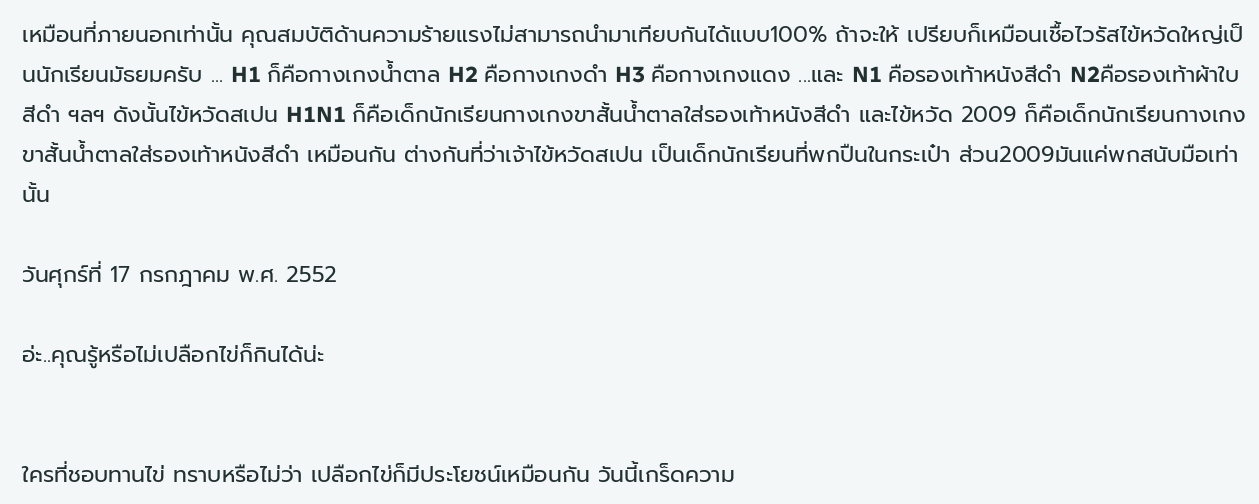เหมือนที่ภายนอกเท่านั้น คุณสมบัติด้านความร้ายแรงไม่สามารถนำมาเทียบกันได้แบบ100% ถ้าจะให้ เปรียบก็เหมือนเชื้อไวรัสไข้หวัดใหญ่เป็นนักเรียนมัธยมครับ ... H1 ก็คือกางเกงน้ำตาล H2 คือกางเกงดำ H3 คือกางเกงแดง ...และ N1 คือรองเท้าหนังสีดำ N2คือรองเท้าผ้าใบสีดำ ฯลฯ ดังนั้นไข้หวัดสเปน H1N1 ก็คือเด็กนักเรียนกางเกงขาสั้นน้ำตาลใส่รองเท้าหนังสีดำ และไข้หวัด 2009 ก็คือเด็กนักเรียนกางเกงขาสั้นน้ำตาลใส่รองเท้าหนังสีดำ เหมือนกัน ต่างกันที่ว่าเจ้าไข้หวัดสเปน เป็นเด็กนักเรียนที่พกปืนในกระเป๋า ส่วน2009มันแค่พกสนับมือเท่านั้น

วันศุกร์ที่ 17 กรกฎาคม พ.ศ. 2552

อ่ะ..คุณรู้หรือไม่เปลือกไข่ก็กินได้น่ะ


ใครที่ชอบทานไข่ ทราบหรือไม่ว่า เปลือกไข่ก็มีประโยชน์เหมือนกัน วันนี้เกร็ดความ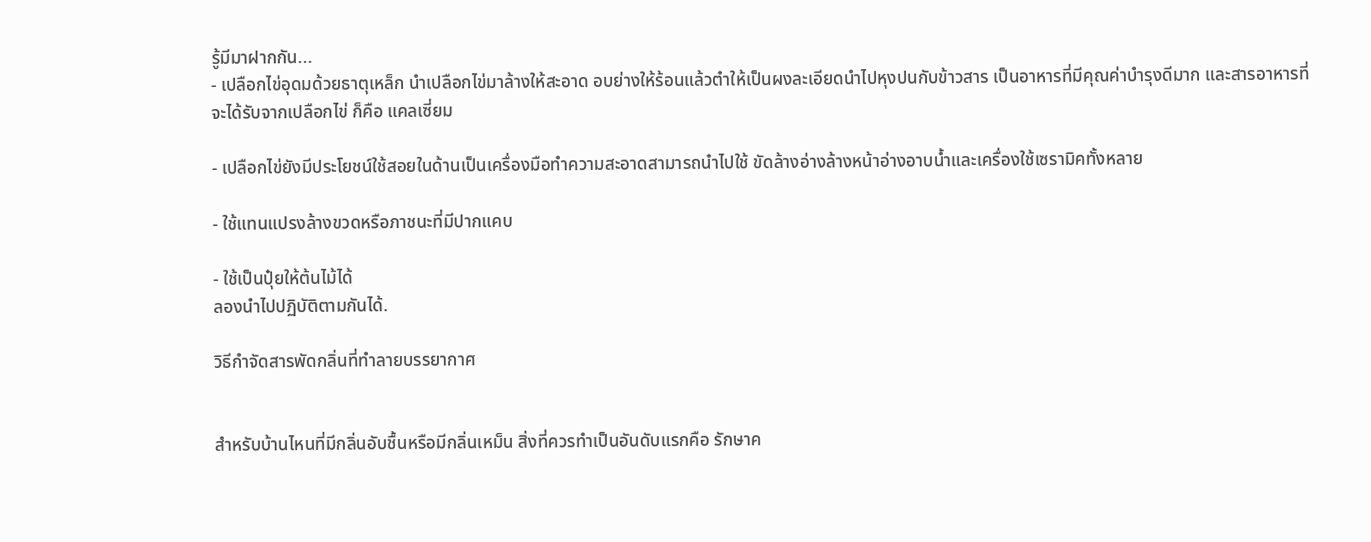รู้มีมาฝากกัน...
- เปลือกไข่อุดมด้วยธาตุเหล็ก นำเปลือกไข่มาล้างให้สะอาด อบย่างให้ร้อนแล้วตำให้เป็นผงละเอียดนำไปหุงปนกับข้าวสาร เป็นอาหารที่มีคุณค่าบำรุงดีมาก และสารอาหารที่จะได้รับจากเปลือกไข่ ก็คือ แคลเซี่ยม

- เปลือกไข่ยังมีประโยชน์ใช้สอยในด้านเป็นเครื่องมือทำความสะอาดสามารถนำไปใช้ ขัดล้างอ่างล้างหน้าอ่างอาบน้ำและเครื่องใช้เซรามิคทั้งหลาย

- ใช้แทนแปรงล้างขวดหรือภาชนะที่มีปากแคบ

- ใช้เป็นปุ๋ยให้ต้นไม้ได้
ลองนำไปปฏิบัติตามกันได้.

วิธีกำจัดสารพัดกลิ่นที่ทำลายบรรยากาศ


สำหรับบ้านไหนที่มีกลิ่นอับชื้นหรือมีกลิ่นเหม็น สิ่งที่ควรทำเป็นอันดับแรกคือ รักษาค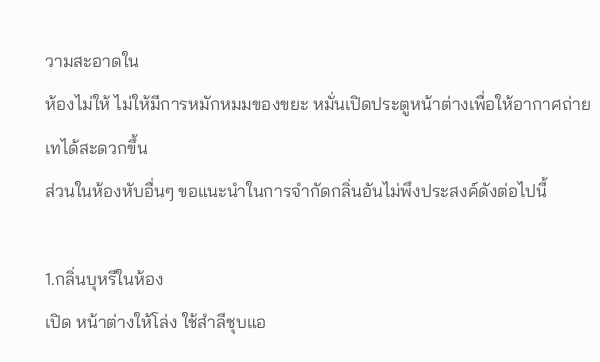วามสะอาดใน
ห้องไม่ให้ ไม่ให้มีการหมักหมมของขยะ หมั่นเปิดประตูหน้าต่างเพื่อให้อากาศถ่ายเทได้สะดวกขึ้น
ส่วนในห้องหับอื่นๆ ขอแนะนำในการจำกัดกลิ่นอันไม่พึงประสงค์ดังต่อไปนี้

1.กลิ่นบุหรีในห้อง
เปิด หน้าต่างให้โล่ง ใช้สำลีชุบแอ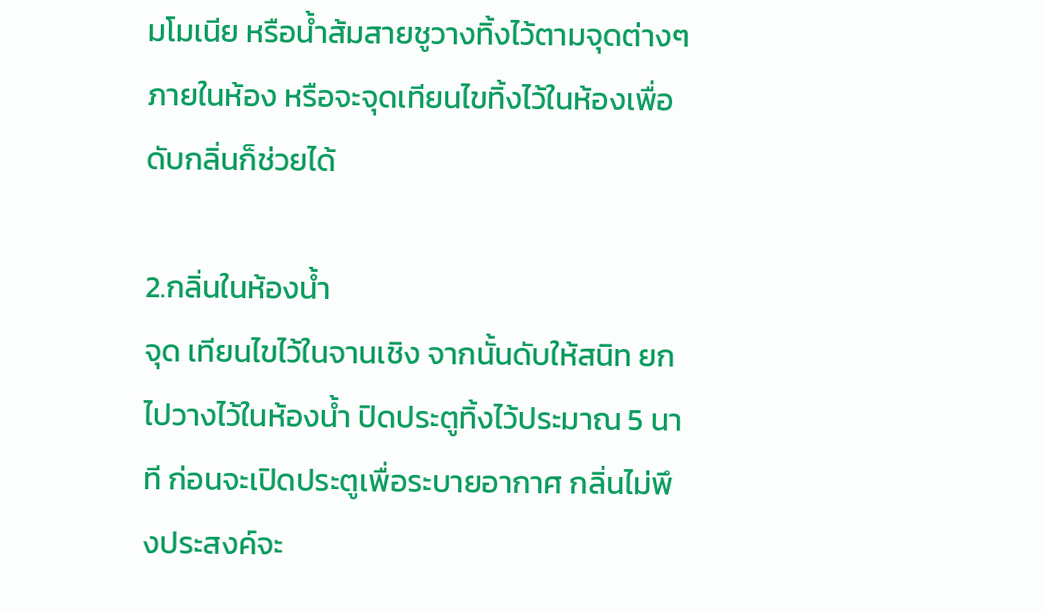มโมเนีย หรือน้ำส้มสายชูวางทิ้งไว้ตามจุดต่างๆ ภายในห้อง หรือจะจุดเทียนไขทิ้งไว้ในห้องเพื่อดับกลิ่นก็ช่วยได้

2.กลิ่นในห้องน้ำ
จุด เทียนไขไว้ในจานเชิง จากนั้นดับให้สนิท ยกไปวางไว้ในห้องน้ำ ปิดประตูทิ้งไว้ประมาณ 5 นาที ก่อนจะเปิดประตูเพื่อระบายอากาศ กลิ่นไม่พึงประสงค์จะ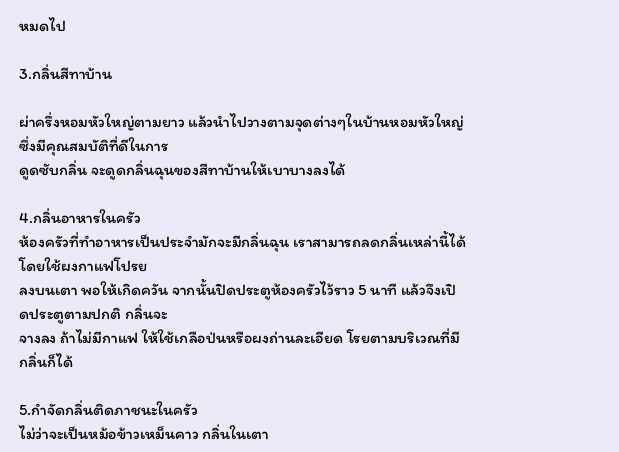หมดไป

3.กลิ่นสีทาบ้าน

ผ่าครึ่งหอมหัวใหญ่ตามยาว แล้วนำไปวางตามจุดต่างๆในบ้านหอมหัวใหญ่ซึ่งมีคุณสมบัติที่ดีในการ
ดูดซับกลิ่น จะดูดกลิ่นฉุนของสีทาบ้านให้เบาบางลงได้

4.กลิ่นอาหารในครัว
ห้องครัวที่ทำอาหารเป็นประจำมักจะมีกลิ่นฉุน เราสามารถลดกลิ่นเหล่านี้ได้ โดยใช้ผงกาแฟโปรย
ลงบนเตา พอให้เกิดควัน จากนั้นปิดประตูห้องครัวไว้ราว 5 นาที แล้วจึงเปิดประตูตามปกติ กลิ่นจะ
จางลง ถ้าไม่มีกาแฟ ให้ใช้เกลือป่นหรือผงถ่านละเอียด โรยตามบริเวณที่มีกลิ่นก็ได้

5.กำจัดกลิ่นติดภาชนะในครัว
ไม่ว่าจะเป็นหม้อข้าวเหม็นคาว กลิ่นในเตา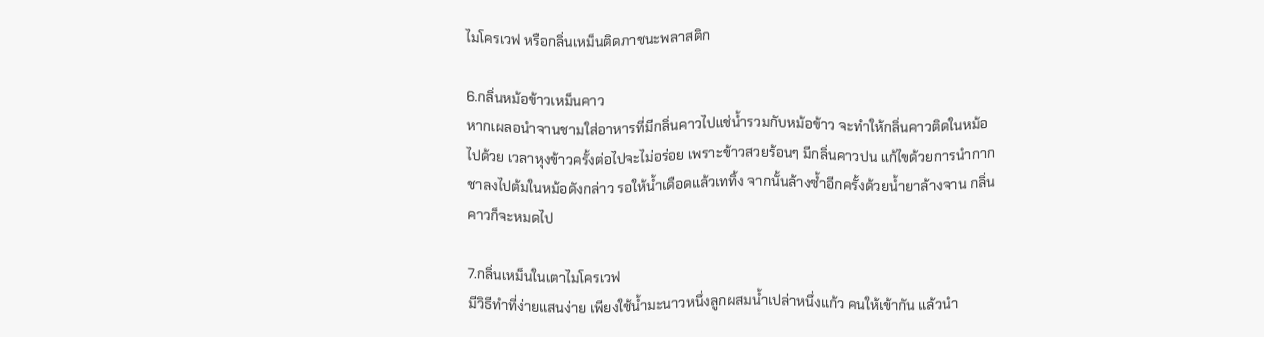ไมโครเวฟ หรือกลิ่นเหม็นติดภาชนะพลาสติก

6.กลิ่นหม้อข้าวเหม็นคาว
หากเผลอนำจานชามใส่อาหารที่มีกลิ่นคาวไปแช่น้ำรวมกับหม้อข้าว จะทำให้กลิ่นคาวติดในหม้อ
ไปด้วย เวลาหุงข้าวครั้งต่อไปจะไม่อร่อย เพราะข้าวสวยร้อนๆ มีกลิ่นคาวปน แก้ไขด้วยการนำกาก
ชาลงไปต้มในหม้อดังกล่าว รอให้น้ำเดือดแล้วเททิ้ง จากนั้นล้างซ้ำอีกครั้งด้วยน้ำยาล้างจาน กลิ่น
คาวก็จะหมดไป

7.กลิ่นเหม็นในเตาไมโครเวฟ
มีวิธีทำที่ง่ายแสนง่าย เพียงใช้น้ำมะนาวหนึ่งลูกผสมน้ำเปล่าหนึ่งแก้ว คนให้เข้ากัน แล้วนำ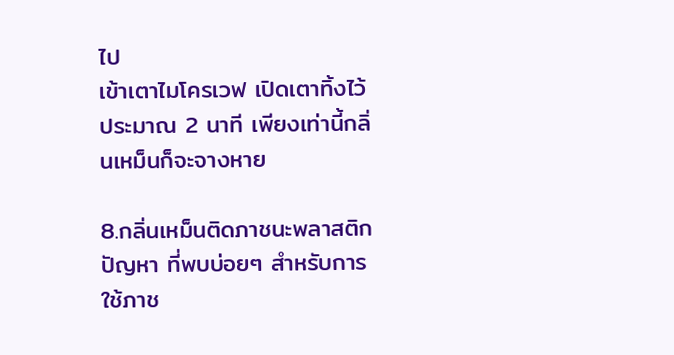ไป
เข้าเตาไมโครเวฟ เปิดเตาทิ้งไว้ประมาณ 2 นาที เพียงเท่านี้กลิ่นเหม็นก็จะจางหาย

8.กลิ่นเหม็นติดภาชนะพลาสติก
ปัญหา ที่พบบ่อยๆ สำหรับการใช้ภาช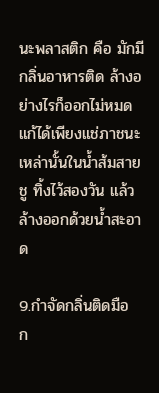นะพลาสติก คือ มักมีกลิ่นอาหารติด ล้างอย่างไรก็ออกไม่หมด แก้ได้เพียงแช่ภาชนะเหล่านั้นในน้ำส้มสายชู ทิ้งไว้สองวัน แล้วล้างออกด้วยน้ำสะอาด

9.กำจัดกลิ่นติดมือ
ก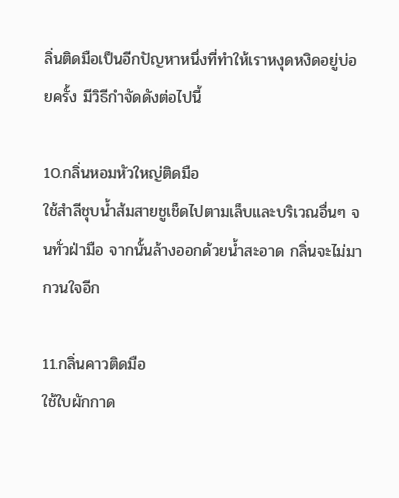ลิ่นติดมือเป็นอีกปัญหาหนึ่งที่ทำให้เราหงุดหงิดอยู่บ่อยครั้ง มีวิธีกำจัดดังต่อไปนี้

10.กลิ่นหอมหัวใหญ่ติดมือ
ใช้สำลีชุบน้ำส้มสายชูเช็ดไปตามเล็บและบริเวณอื่นๆ จนทั่วฝ่ามือ จากนั้นล้างออกด้วยน้ำสะอาด กลิ่นจะไม่มากวนใจอีก

11.กลิ่นคาวติดมือ
ใช้ใบผักกาด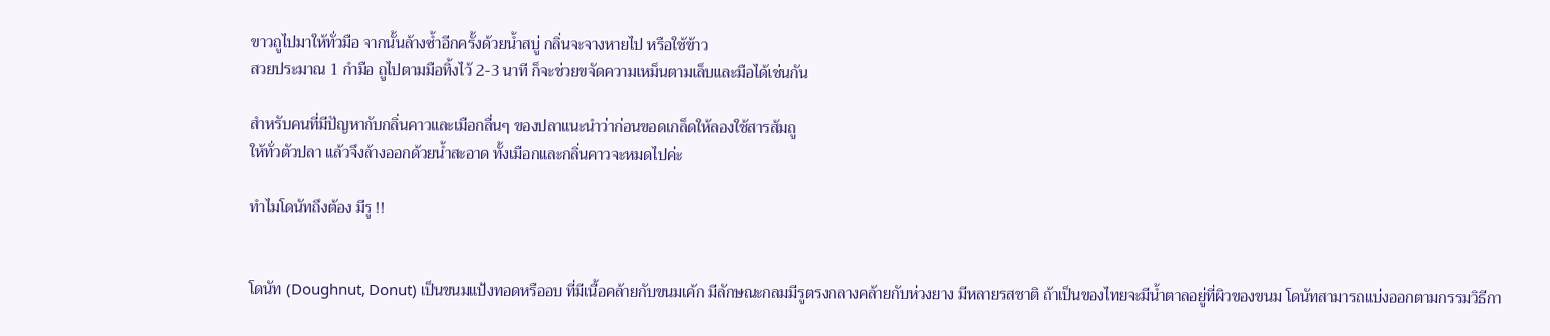ขาวถูไปมาให้ทั่วมือ จากนั้นล้างซ้ำอีกครั้งด้วยน้ำสบู่ กลิ่นจะจางหายไป หรือใช้ข้าว
สวยประมาณ 1 กำมือ ถูไปตามมือทิ้งไว้ 2-3 นาที ก็จะช่วยขจัดความเหม็นตามเล็บและมือได้เช่นกัน

สำหรับคนที่มีปัญหากับกลิ่นคาวและเมือกลื่นๆ ของปลาแนะนำว่าก่อนขอดเกล็ดให้ลองใช้สารส้มถู
ให้ทั่วตัวปลา แล้วจึงล้างออกด้วยน้ำสะอาด ทั้งเมือกและกลิ่นคาวจะหมดไปค่ะ

ทำไมโดนัทถึงต้อง มีรู !!


โดนัท (Doughnut, Donut) เป็นขนมแป้งทอดหรืออบ ที่มีเนื้อคล้ายกับขนมเค้ก มีลักษณะกลมมีรูตรงกลางคล้ายกับห่วงยาง มีหลายรสชาติ ถ้าเป็นของไทยจะมีน้ำตาลอยู่ที่ผิวของขนม โดนัทสามารถแบ่งออกตามกรรมวิธีกา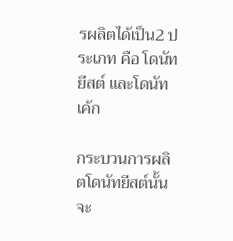รผลิตได้เป็น2 ประเภท คือ โดนัทยีสต์ และโดนัทเค้ก

กระบวนการผลิตโดนัทยีสต์นั้น จะ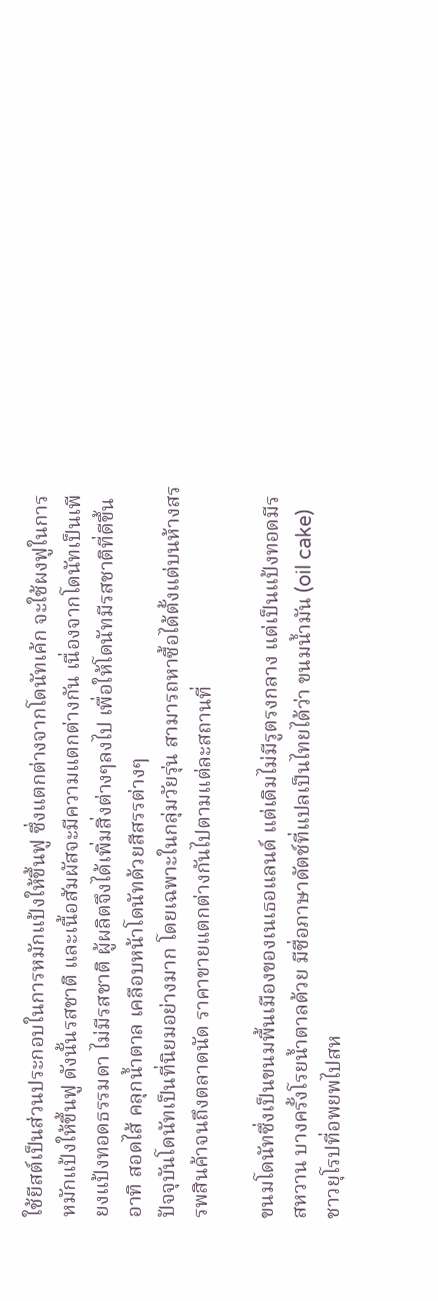ใช้ยีสต์เป็นส่วนประกอบในการหมักแป้งให้ขึ้นฟู ซึ่งแตกต่างจากโดนัทเค้ก จะใช้ผงฟูในการหมักแป้งให้ขึ้นฟู ดังนั้นรสชาติ และเนื้อสัมผัสจะมีความแตกต่างกัน เนื่องจากโดนัทเป็นเพียงแป้งทอดธรรมดา ไม่มีรสชาติ ผู้ผลิตจึงได้เพิ่มสิ่งต่างๆลงไป เพื่อให้โดนัทมีรสชาติที่ดีขึ้น อาทิ สอดไส้ คลุกน้ำตาล เคลือบหน้าโดนัทด้วยสีสรรต่างๆ
ปัจจุบันโดนัทเป็นที่นิยมอย่างมาก โดยเฉพาะในกลุ่มวัยรุ่น สามารถหาซื้อได้ตั้งแต่บนห้างสรรพสินค้าจนถึงตลาดนัด ราคาขายแตกต่างกันไปตามแต่ละสถานที่

ขนมโดนัทซึ่งเป็นขนมพื้นเมืองของเนเธอแลนด์ แต่เดิมไม่มีรูตรงกลาง แต่เป็นแป้งทอดมีรสหวาน บางครั้งโรยน้ำตาลด้วย มีชื่อภาษาดัตช์ที่แปลเป็นไทยได้ว่า ขนมน้ำมัน (oil cake) ชาวยุโรปที่อพยพไปสห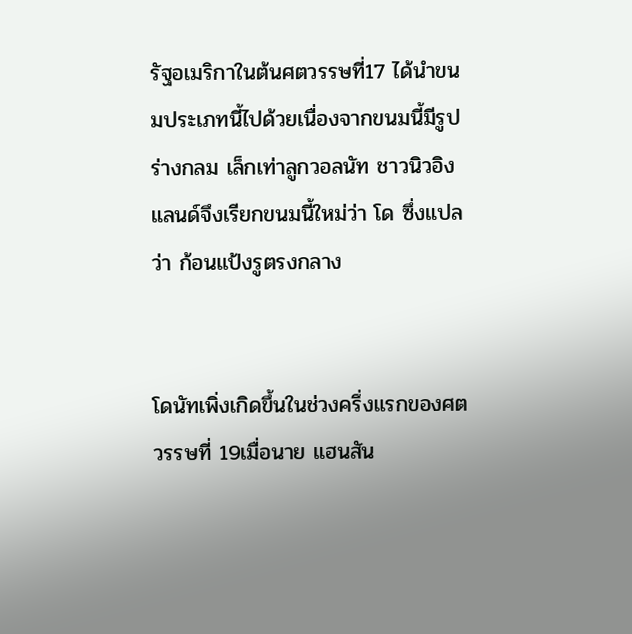รัฐอเมริกาในต้นศตวรรษที่17 ได้นำขนมประเภทนี้ไปด้วยเนื่องจากขนมนี้มีรูปร่างกลม เล็กเท่าลูกวอลนัท ชาวนิวอิงแลนด์จึงเรียกขนมนี้ใหม่ว่า โด ซึ่งแปลว่า ก้อนแป้งรูตรงกลาง


โดนัทเพิ่งเกิดขึ้นในช่วงครึ่งแรกของศตวรรษที่ 19เมื่อนาย แฮนสัน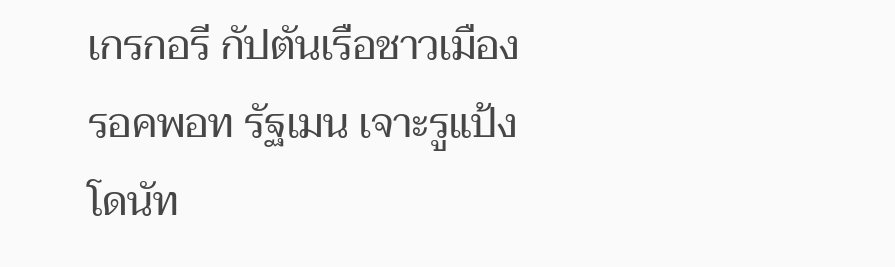เกรกอรี กัปตันเรือชาวเมืองรอคพอท รัฐเมน เจาะรูแป้งโดนัท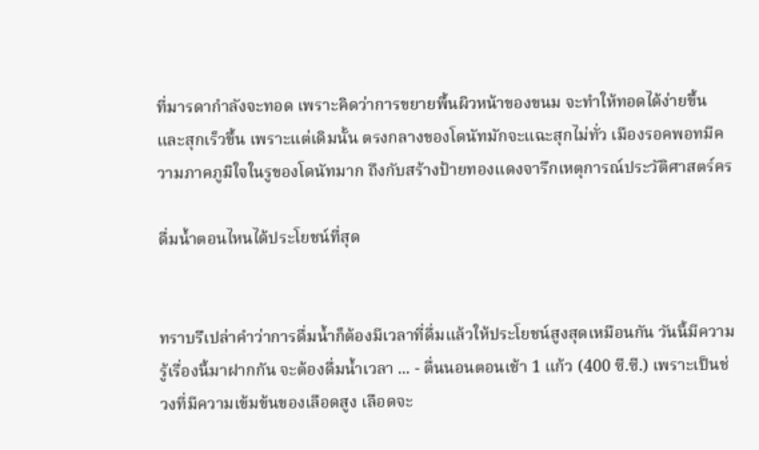ที่มารดากำลังจะทอด เพราะคิดว่าการขยายพื้นผิวหน้าของขนม จะทำให้ทอดได้ง่ายขึ้นและสุกเร็วขึ้น เพราะแต่เดิมนั้น ตรงกลางของโดนัทมักจะแฉะสุกไม่ทั่ว เมืองรอคพอทมีความภาคภูมิใจในรูของโดนัทมาก ถึงกับสร้างป้ายทองแดงจารึกเหตุการณ์ประวัติศาสตร์คร

ดื่มน้ำตอนไหนได้ประโยชน์ที่สุด


ทราบรึเปล่าคำว่าการดื่มน้ำก็ต้องมีเวลาที่ดื่มแล้วให้ประโยชน์สูงสุดเหมือนกัน วันนี้มีความรู้เรื่องนี้มาฝากกัน จะต้องดื่มน้ำเวลา ... - ตื่นนอนตอนเช้า 1 แก้ว (400 ซี.ซี.) เพราะเป็นช่วงที่มีความเข้มข้นของเลือดสูง เลือดจะ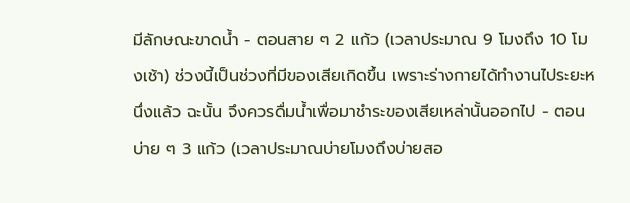มีลักษณะขาดน้ำ - ตอนสาย ๆ 2 แก้ว (เวลาประมาณ 9 โมงถึง 10 โมงเช้า) ช่วงนี้เป็นช่วงที่มีของเสียเกิดขึ้น เพราะร่างกายได้ทำงานไประยะหนึ่งแล้ว ฉะนั้น จึงควรดื่มน้ำเพื่อมาชำระของเสียเหล่านั้นออกไป - ตอนบ่าย ๆ 3 แก้ว (เวลาประมาณบ่ายโมงถึงบ่ายสอ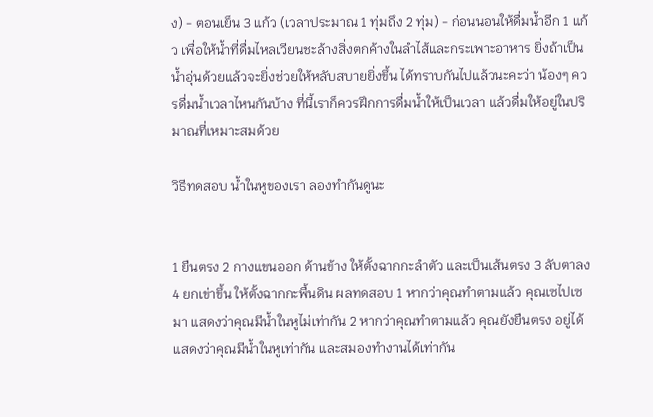ง) - ตอนเย็น 3 แก้ว (เวลาประมาณ 1 ทุ่มถึง 2 ทุ่ม) - ก่อนนอนให้ดื่มน้ำอีก 1 แก้ว เพื่อให้น้ำที่ดื่มไหลเวียนชะล้างสิ่งตกค้างในลำไส้และกระเพาะอาหาร ยิ่งถ้าเป็นน้ำอุ่นด้วยแล้วจะยิ่งช่วยให้หลับสบายยิ่งขึ้น ได้ทราบกันไปแล้วนะคะว่า น้องๆ ควรดื่มน้ำเวลาไหนกันบ้าง ที่นี้เราก็ควรฝึกการดื่มน้ำให้เป็นเวลา แล้วดื่มให้อยู่ในปริมาณที่เหมาะสมด้วย

วิธีทดสอบ น้ำในหูของเรา ลองทำกันดูนะ


1 ยืนตรง 2 กางแขนออก ด้านข้าง ให้ตั้งฉากกะลำตัว และเป็นเส้นตรง 3 ลับตาลง 4 ยกเข่าขึ้น ให้ตั้งฉากกะพื้นดิน ผลทดสอบ 1 หากว่าคุณทำตามแล้ว คุณเซไปเซมา แสดงว่าคุณมีน้ำในหูไม่เท่ากัน 2 หากว่าคุณทำตามแล้ว คุณยังยืนตรง อยู่ได้แสดงว่าคุณมีน้ำในหูเท่ากัน และสมองทำงานได้เท่ากัน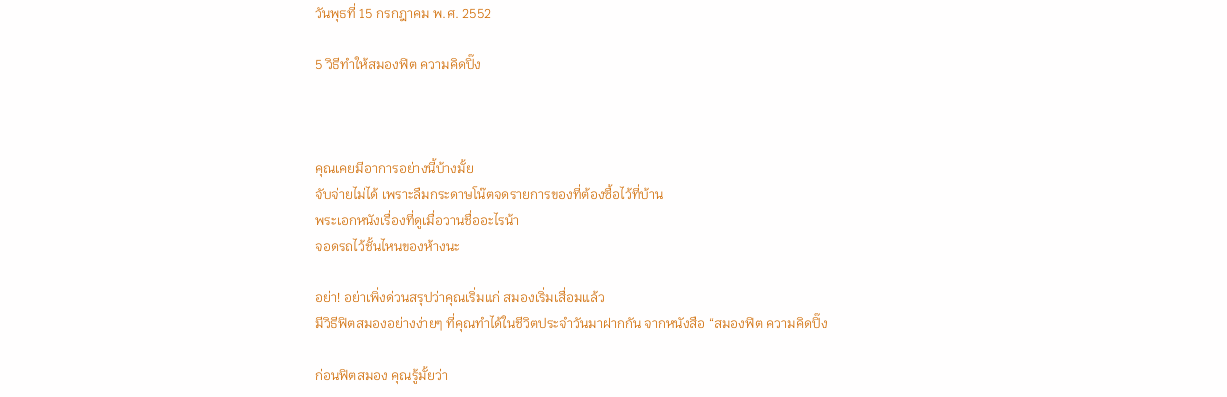วันพุธที่ 15 กรกฎาคม พ.ศ. 2552

5 วิธีทำให้สมองฟิต ความคิดปิ๊ง



คุณเคยมีอาการอย่างนี้บ้างมั้ย
จับจ่ายไม่ได้ เพราะลืมกระดาษโน๊ตจดรายการของที่ต้องซื้อไว้ที่บ้าน
พระเอกหนังเรื่องที่ดูเมื่อวานชื่ออะไรน้า
จอดรถไว้ชั้นไหนของห้างนะ

อย่า! อย่าเพิ่งด่วนสรุปว่าคุณเริ่มแก่ สมองเริ่มเสื่อมแล้ว
มีวิธีฟิตสมองอย่างง่ายๆ ที่คุณทำได้ในชีวิตประจำวันมาฝากกัน จากหนังสือ “สมองฟิต ความคิดปิ๊ง

ก่อนฟิตสมอง คุณรู้มั้ยว่า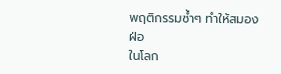พฤติกรรมซ้ำๆ ทำให้สมองฝ่อ
ในโลก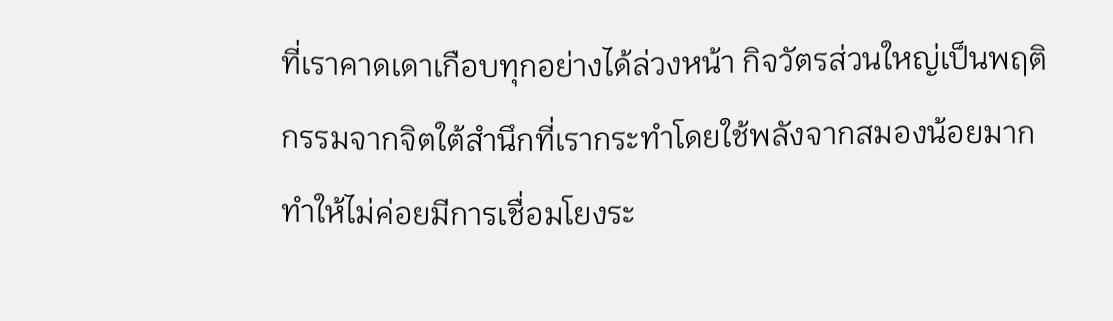ที่เราคาดเดาเกือบทุกอย่างได้ล่วงหน้า กิจวัตรส่วนใหญ่เป็นพฤติกรรมจากจิตใต้สำนึกที่เรากระทำโดยใช้พลังจากสมองน้อยมาก ทำให้ไม่ค่อยมีการเชื่อมโยงระ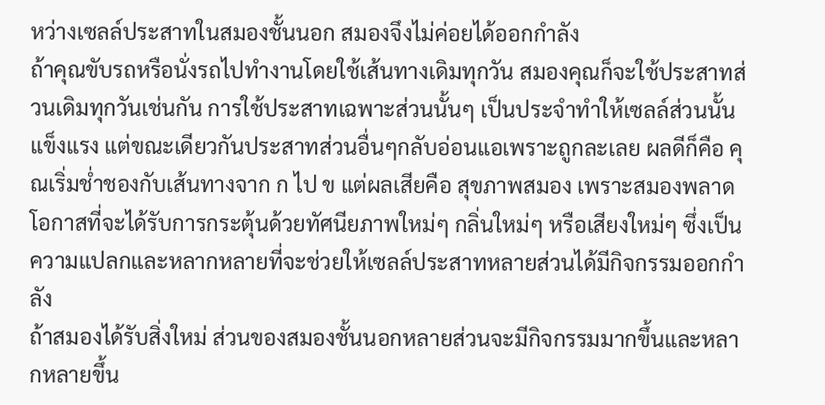หว่างเซลล์ประสาทในสมองชั้นนอก สมองจึงไม่ค่อยได้ออกกำลัง
ถ้าคุณขับรถหรือนั่งรถไปทำงานโดยใช้เส้นทางเดิมทุกวัน สมองคุณก็จะใช้ประสาทส่วนเดิมทุกวันเช่นกัน การใช้ประสาทเฉพาะส่วนนั้นๆ เป็นประจำทำให้เซลล์ส่วนนั้นแข็งแรง แต่ขณะเดียวกันประสาทส่วนอื่นๆกลับอ่อนแอเพราะถูกละเลย ผลดีก็คือ คุณเริ่มช่ำชองกับเส้นทางจาก ก ไป ข แต่ผลเสียคือ สุขภาพสมอง เพราะสมองพลาดโอกาสที่จะได้รับการกระตุ้นด้วยทัศนียภาพใหม่ๆ กลิ่นใหม่ๆ หรือเสียงใหม่ๆ ซึ่งเป็นความแปลกและหลากหลายที่จะช่วยให้เซลล์ประสาทหลายส่วนได้มีกิจกรรมออกกำลัง
ถ้าสมองได้รับสิ่งใหม่ ส่วนของสมองชั้นนอกหลายส่วนจะมีกิจกรรมมากขึ้นและหลากหลายขึ้น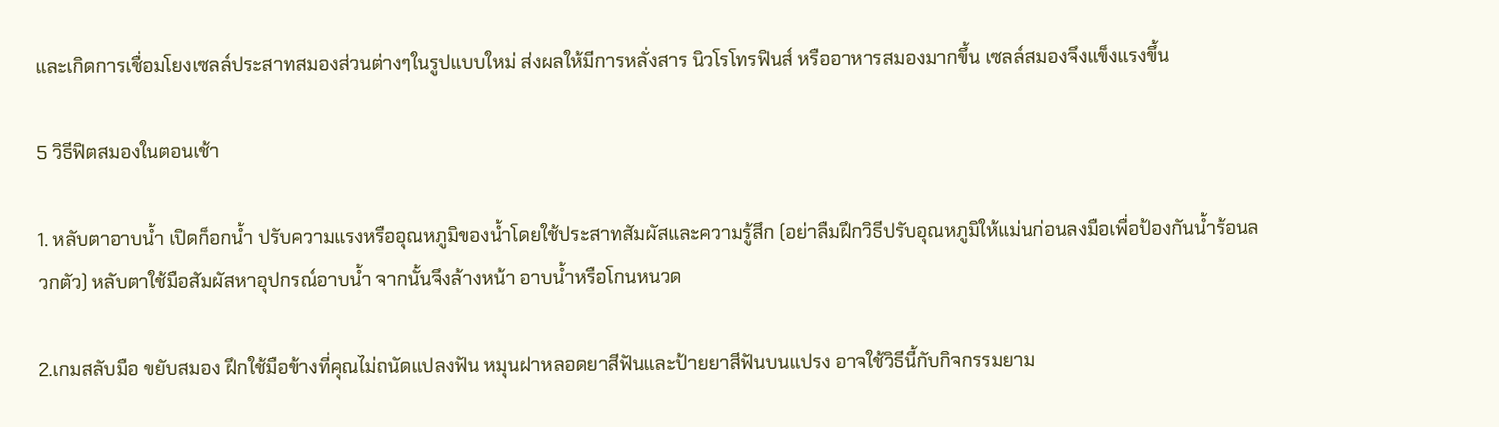และเกิดการเชื่อมโยงเซลล์ประสาทสมองส่วนต่างๆในรูปแบบใหม่ ส่งผลให้มีการหลั่งสาร นิวโรโทรฟินส์ หรืออาหารสมองมากขึ้น เซลล์สมองจึงแข็งแรงขึ้น

5 วิธีฟิตสมองในตอนเช้า

1. หลับตาอาบน้ำ เปิดก็อกน้ำ ปรับความแรงหรืออุณหภูมิของน้ำโดยใช้ประสาทสัมผัสและความรู้สึก (อย่าลืมฝึกวิธีปรับอุณหภูมิให้แม่นก่อนลงมือเพื่อป้องกันน้ำร้อนลวกตัว) หลับตาใช้มือสัมผัสหาอุปกรณ์อาบน้ำ จากนั้นจึงล้างหน้า อาบน้ำหรือโกนหนวด

2.เกมสลับมือ ขยับสมอง ฝึกใช้มือข้างที่คุณไม่ถนัดแปลงฟัน หมุนฝาหลอดยาสีฟันและป้ายยาสีฟันบนแปรง อาจใช้วิธีนี้กับกิจกรรมยาม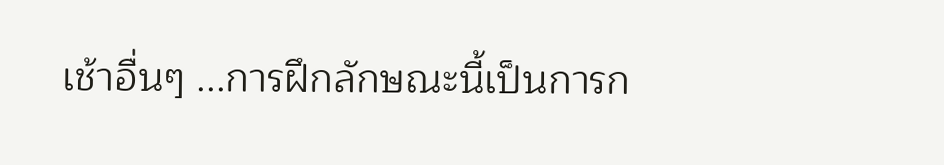เช้าอื่นๆ ...การฝึกลักษณะนี้เป็นการก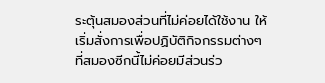ระตุ้นสมองส่วนที่ไม่ค่อยได้ใช้งาน ให้เริ่มสั่งการเพื่อปฏิบัติกิจกรรมต่างๆ ที่สมองซีกนี้ไม่ค่อยมีส่วนร่ว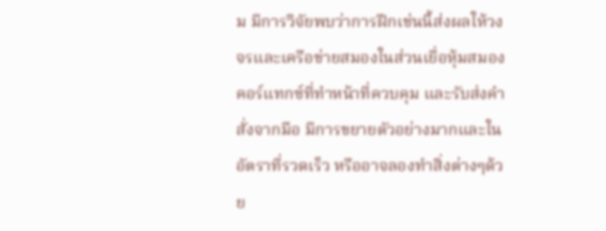ม มีการวิจัยพบว่าการฝึกเช่นนี้ส่งผลให้วงจรและเครือข่ายสมองในส่วนเยื่อหุ้มสมองคอร์แทกซ์ที่ทำหน้าที่ควบคุม และรับส่งคำสั่งจากมือ มีการขยายตัวอย่างมากและในอัตราที่รวดเร็ว หรืออาจลองทำสิ่งต่างๆด้วย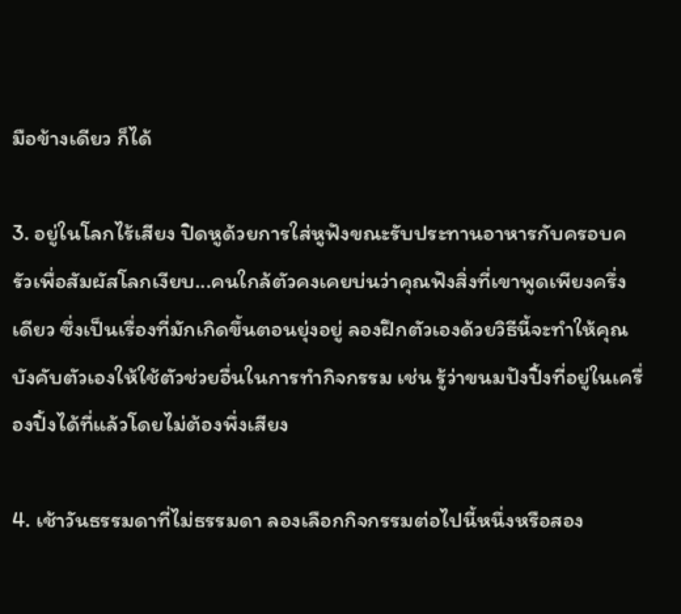มือข้างเดียว ก็ได้

3. อยู่ในโลกไร้เสียง ปิดหูด้วยการใส่หูฟังขณะรับประทานอาหารกับครอบครัวเพื่อสัมผัสโลกเงียบ...คนใกล้ตัวคงเคยบ่นว่าคุณฟังสิ่งที่เขาพูดเพียงครึ่งเดียว ซึ่งเป็นเรื่องที่มักเกิดขึ้นตอนยุ่งอยู่ ลองฝึกตัวเองด้วยวิธีนี้จะทำให้คุณบังคับตัวเองให้ใช้ตัวช่วยอื่นในการทำกิจกรรม เช่น รู้ว่าขนมปังปิ้งที่อยู่ในเครื่องปิ้งได้ที่แล้วโดยไม่ต้องพึ่งเสียง

4. เช้าวันธรรมดาที่ไม่ธรรมดา ลองเลือกกิจกรรมต่อไปนี้หนึ่งหรือสอง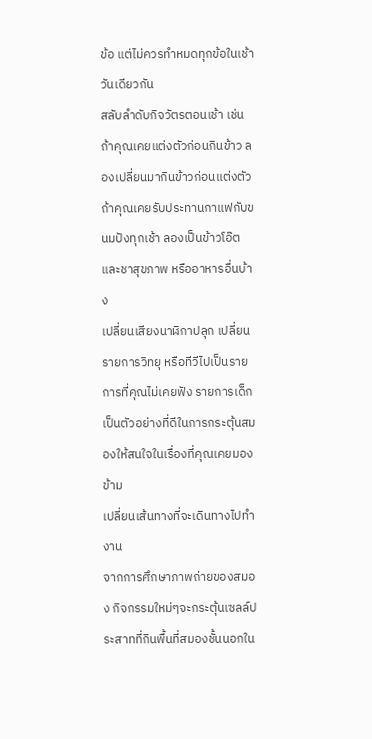ข้อ แต่ไม่ควรทำหมดทุกข้อในเช้าวันเดียวกัน
สลับลำดับกิจวัตรตอนเช้า เช่น ถ้าคุณเคยแต่งตัวก่อนกินข้าว ลองเปลี่ยนมากินข้าวก่อนแต่งตัว
ถ้าคุณเคยรับประทานกาแฟกับขนมปังทุกเช้า ลองเป็นข้าวโอ๊ตและชาสุขภาพ หรืออาหารอื่นบ้าง
เปลี่ยนเสียงนาฬิกาปลุก เปลี่ยนรายการวิทยุ หรือทีวีไปเป็นรายการที่คุณไม่เคยฟัง รายการเด็กเป็นตัวอย่างที่ดีในการกระตุ้นสมองให้สนใจในเรื่องที่คุณเคยมองข้าม
เปลี่ยนเส้นทางที่จะเดินทางไปทำงาน
จากการศึกษาภาพถ่ายของสมอง กิจกรรมใหม่ๆจะกระตุ้นเซลล์ประสาทที่กินพื้นที่สมองชั้นนอกใน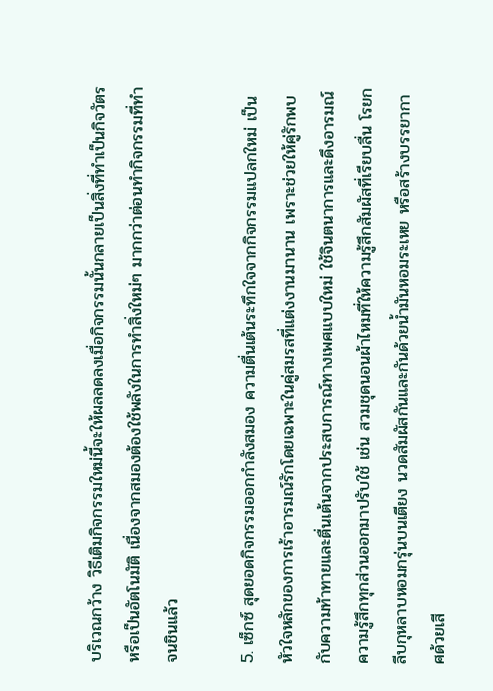บริเวณกว้าง วิธีเติมกิจกรรมใหม่นี้จะให้ผลลดลงเมื่อกิจกรรมนั้นกลายเป็นสิ่งที่ทำเป็นกิจวัตรหรือเป็นอัตโนมัติ เนื่องจากสมองต้องใช้พลังในการทำสิ่งใหม่ๆ มากกว่าต่อนทำกิจกรรมที่ทำจนชินแล้ว

5. เซ็กซ์ สุดยอดกิจกรรมออกกำลังสมอง ความตื่นเต้นระทึกใจจากกิจกรรมแปลกใหม่ เป็นหัวใจหลักของการเร้าอารมณ์รักโดยเฉพาะในคู่สมรสที่แต่งงานมานาน เพราะช่วยให้คู่รักพบกับความท้าทายและตื่นเต้นจากประสบการณ์ทางเพศแบบใหม่ ใช้จินตนาการและดึงอารมณ์ความรู้สึกทุกส่วนออกมาปรับใช้ เช่น สวมชุดนอนผ้าไหมที่ให้ความรู้สึกสัมผัสที่เรียบลื่น โรยกลีบกุหลาบหอมกรุ่นบนเตียง นวดสัมผัสกันและกันด้วยน้ำมันหอมระเหย หรือสร้างบรรยากาศด้วยเสี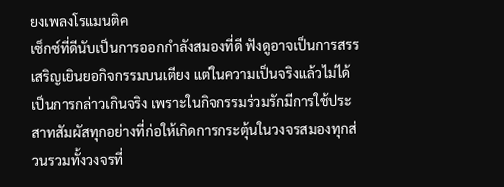ยงเพลงโรแมนติค
เซ็กซ์ที่ดีนับเป็นการออกกำลังสมองที่ดี ฟังดูอาจเป็นการสรรเสริญเยินยอกิจกรรมบนเตียง แต่ในความเป็นจริงแล้วไม่ได้เป็นการกล่าวเกินจริง เพราะในกิจกรรมร่วมรักมีการใช้ประสาทสัมผัสทุกอย่างที่ก่อให้เกิดการกระตุ้นในวงจรสมองทุกส่วนรวมทั้งวงจรที่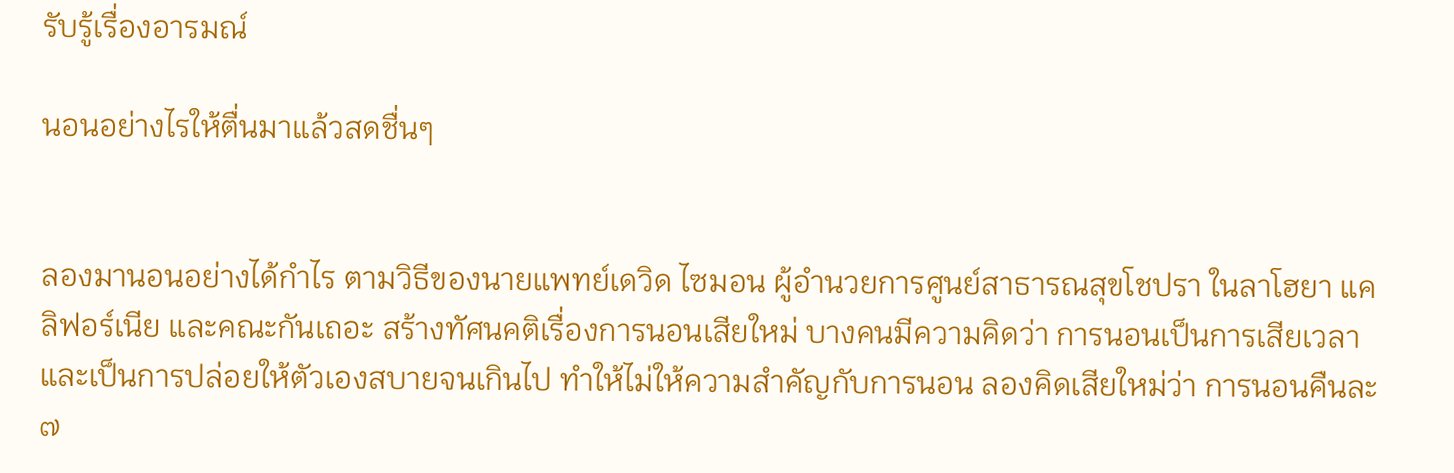รับรู้เรื่องอารมณ์

นอนอย่างไรให้ตื่นมาแล้วสดชื่นๆ


ลองมานอนอย่างได้กำไร ตามวิธีของนายแพทย์เดวิด ไซมอน ผู้อำนวยการศูนย์สาธารณสุขโชปรา ในลาโฮยา แคลิฟอร์เนีย และคณะกันเถอะ สร้างทัศนคติเรื่องการนอนเสียใหม่ บางคนมีความคิดว่า การนอนเป็นการเสียเวลา และเป็นการปล่อยให้ตัวเองสบายจนเกินไป ทำให้ไม่ให้ความสำคัญกับการนอน ลองคิดเสียใหม่ว่า การนอนคืนละ ๗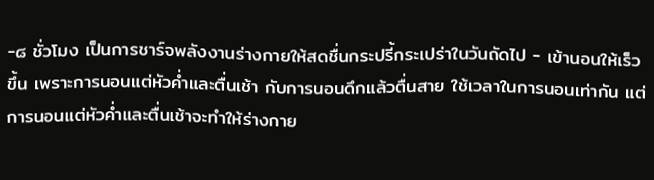-๘ ชั่วโมง เป็นการชาร์จพลังงานร่างกายให้สดชื่นกระปรี้กระเปร่าในวันถัดไป - เข้านอนให้เร็วขึ้น เพราะการนอนแต่หัวค่ำและตื่นเช้า กับการนอนดึกแล้วตื่นสาย ใช้เวลาในการนอนเท่ากัน แต่การนอนแต่หัวค่ำและตื่นเช้าจะทำให้ร่างกาย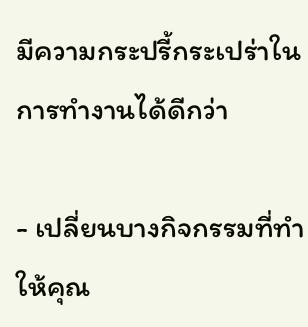มีความกระปรี้กระเปร่าในการทำงานได้ดีกว่า

- เปลี่ยนบางกิจกรรมที่ทำให้คุณ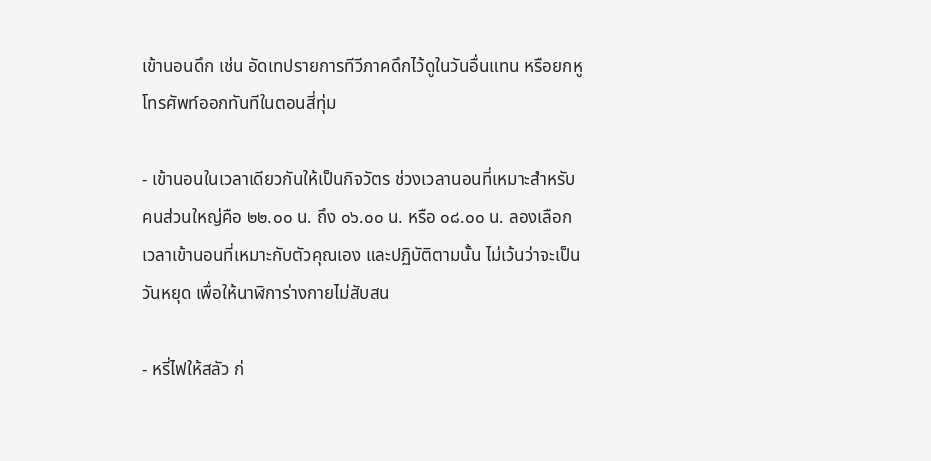เข้านอนดึก เช่น อัดเทปรายการทีวีภาคดึกไว้ดูในวันอื่นแทน หรือยกหูโทรศัพท์ออกทันทีในตอนสี่ทุ่ม

- เข้านอนในเวลาเดียวกันให้เป็นกิจวัตร ช่วงเวลานอนที่เหมาะสำหรับคนส่วนใหญ่คือ ๒๒.๐๐ น. ถึง ๐๖.๐๐ น. หรือ ๐๘.๐๐ น. ลองเลือกเวลาเข้านอนที่เหมาะกับตัวคุณเอง และปฏิบัติตามนั้น ไม่เว้นว่าจะเป็นวันหยุด เพื่อให้นาฬิการ่างกายไม่สับสน

- หรี่ไฟให้สลัว ก่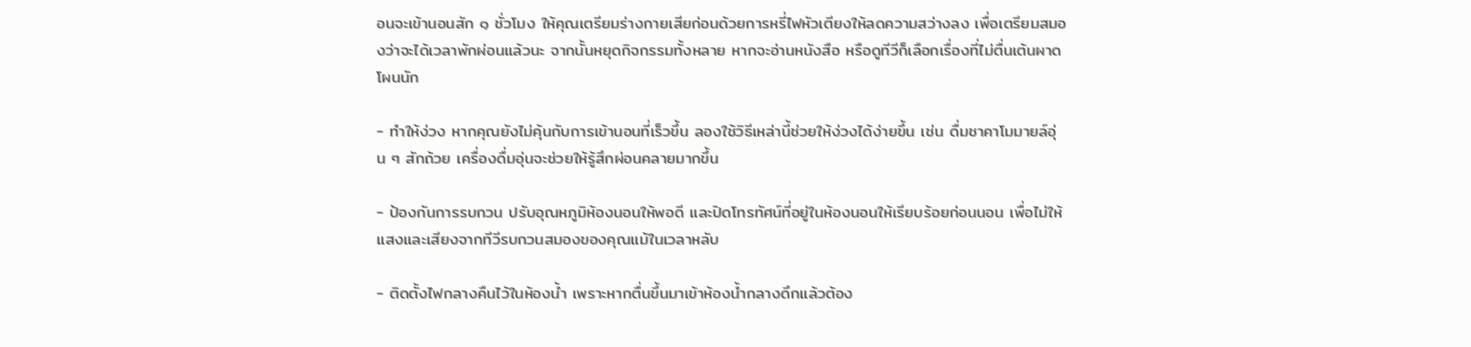อนจะเข้านอนสัก ๑ ชั่วโมง ให้คุณเตรียมร่างกายเสียก่อนด้วยการหรี่ไฟหัวเตียงให้ลดความสว่างลง เพื่อเตรียมสมองว่าจะได้เวลาพักผ่อนแล้วนะ จากนั้นหยุดกิจกรรมทั้งหลาย หากจะอ่านหนังสือ หรือดูทีวีก็เลือกเรื่องที่ไม่ตื่นเต้นผาดโผนนัก

- ทำให้ง่วง หากคุณยังไม่คุ้นกับการเข้านอนที่เร็วขึ้น ลองใช้วิธีเหล่านี้ช่วยให้ง่วงได้ง่ายขึ้น เช่น ดื่มชาคาโมมายล์อุ่น ๆ สักถ้วย เครื่องดื่มอุ่นจะช่วยให้รู้สึกผ่อนคลายมากขึ้น

- ป้องกันการรบกวน ปรับอุณหภูมิห้องนอนให้พอดี และปิดโทรทัศน์ที่อยู่ในห้องนอนให้เรียบร้อยก่อนนอน เพื่อไม่ให้แสงและเสียงจากทีวีรบกวนสมองของคุณแม้ในเวลาหลับ

- ติดตั้งไฟกลางคืนไว้ในห้องน้ำ เพราะหากตื่นขึ้นมาเข้าห้องน้ำกลางดึกแล้วต้อง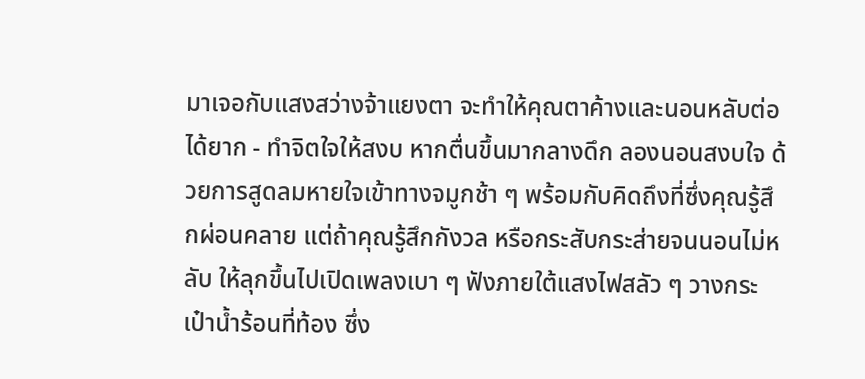มาเจอกับแสงสว่างจ้าแยงตา จะทำให้คุณตาค้างและนอนหลับต่อได้ยาก - ทำจิตใจให้สงบ หากตื่นขึ้นมากลางดึก ลองนอนสงบใจ ด้วยการสูดลมหายใจเข้าทางจมูกช้า ๆ พร้อมกับคิดถึงที่ซึ่งคุณรู้สึกผ่อนคลาย แต่ถ้าคุณรู้สึกกังวล หรือกระสับกระส่ายจนนอนไม่หลับ ให้ลุกขึ้นไปเปิดเพลงเบา ๆ ฟังภายใต้แสงไฟสลัว ๆ วางกระเป๋าน้ำร้อนที่ท้อง ซึ่ง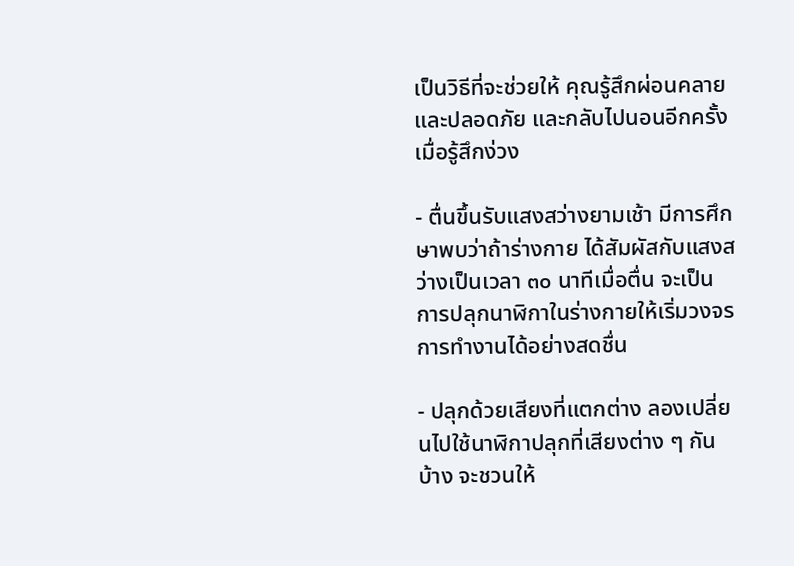เป็นวิธีที่จะช่วยให้ คุณรู้สึกผ่อนคลายและปลอดภัย และกลับไปนอนอีกครั้งเมื่อรู้สึกง่วง

- ตื่นขึ้นรับแสงสว่างยามเช้า มีการศึกษาพบว่าถ้าร่างกาย ได้สัมผัสกับแสงสว่างเป็นเวลา ๓๐ นาทีเมื่อตื่น จะเป็นการปลุกนาฬิกาในร่างกายให้เริ่มวงจรการทำงานได้อย่างสดชื่น

- ปลุกด้วยเสียงที่แตกต่าง ลองเปลี่ยนไปใช้นาฬิกาปลุกที่เสียงต่าง ๆ กันบ้าง จะชวนให้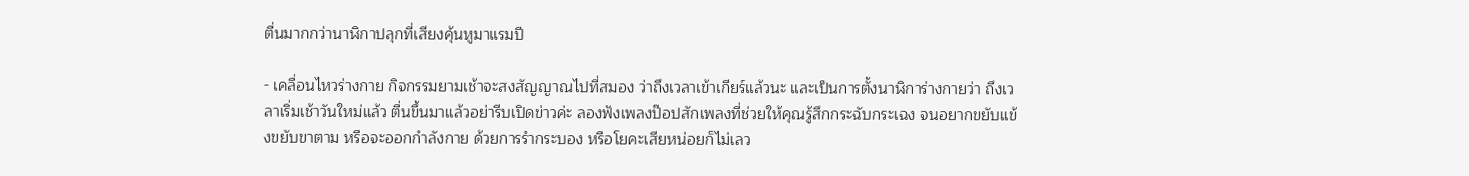ตื่นมากกว่านาฬิกาปลุกที่เสียงคุ้นหูมาแรมปี

- เคลื่อนไหวร่างกาย กิจกรรมยามเช้าจะสงสัญญาณไปที่สมอง ว่าถึงเวลาเข้าเกียร์แล้วนะ และเป็นการตั้งนาฬิการ่างกายว่า ถึงเวลาเริ่มเช้าวันใหม่แล้ว ตื่นขึ้นมาแล้วอย่ารีบเปิดข่าวค่ะ ลองฟังเพลงป๊อปสักเพลงที่ช่วยให้คุณรู้สึกกระฉับกระเฉง จนอยากขยับแข้งขยับขาตาม หรือจะออกกำลังกาย ด้วยการรำกระบอง หรือโยคะเสียหน่อยก็ไม่เลว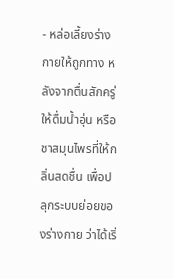- หล่อเลี้ยงร่างกายให้ถูกทาง หลังจากตื่นสักครู่ให้ดื่มน้ำอุ่น หรือชาสมุนไพรที่ให้กลิ่นสดชื่น เพื่อปลุกระบบย่อยของร่างกาย ว่าได้เริ่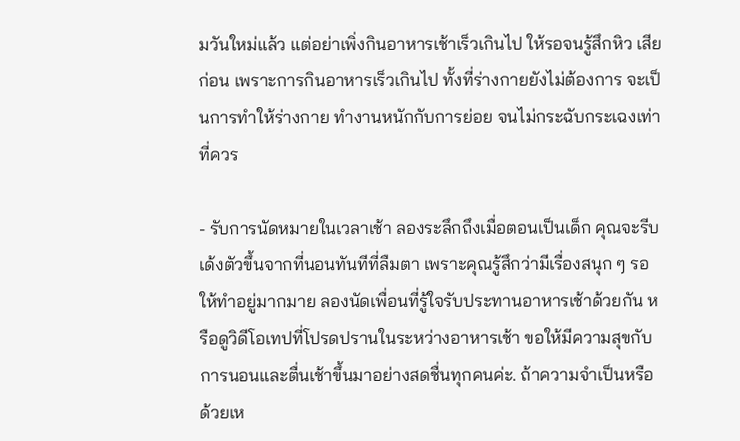มวันใหม่แล้ว แต่อย่าเพิ่งกินอาหารเช้าเร็วเกินไป ให้รอจนรู้สึกหิว เสียก่อน เพราะการกินอาหารเร็วเกินไป ทั้งที่ร่างกายยังไม่ต้องการ จะเป็นการทำให้ร่างกาย ทำงานหนักกับการย่อย จนไม่กระฉับกระเฉงเท่าที่ควร

- รับการนัดหมายในเวลาเช้า ลองระลึกถึงเมื่อตอนเป็นเด็ก คุณจะรีบเด้งตัวขึ้นจากที่นอนทันทีที่ลืมตา เพราะคุณรู้สึกว่ามีเรื่องสนุก ๆ รอให้ทำอยู่มากมาย ลองนัดเพื่อนที่รู้ใจรับประทานอาหารเช้าด้วยกัน หรือดูวิดีโอเทปที่โปรดปรานในระหว่างอาหารเช้า ขอให้มีความสุขกับการนอนและตื่นเช้าขึ้นมาอย่างสดชื่นทุกคนค่ะ. ถ้าความจำเป็นหรือด้วยเห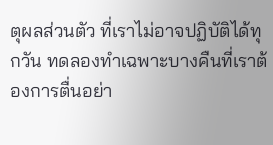ตุผลส่วนตัว ที่เราไม่อาจปฏิบัติได้ทุกวัน ทดลองทำเฉพาะบางคืนที่เราต้องการตื่นอย่า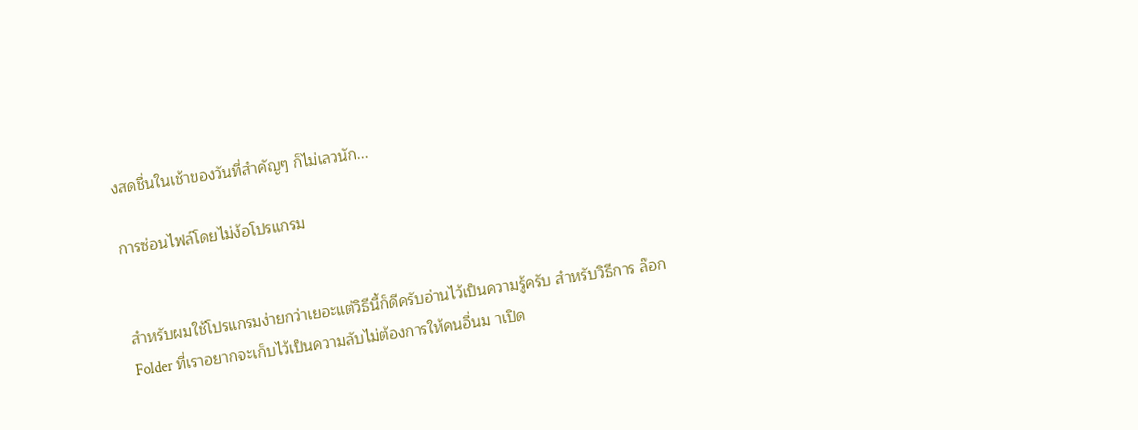งสดชื่นในเช้าของวันที่สำคัญๆ ก็ไม่เลวนัก...

การซ่อนไฟล์โดยไม่ง้อโปรแกรม


สำหรับผมใช้โปรแกรมง่ายกว่าเยอะแต่วิธีนี้ก็ดีครับอ่านไว้เป็นความรู้ครับ สำหรับวิธีการ ล๊อก Folder ที่เราอยากจะเก็บไว้เป็นความลับไม่ต้องการให้คนอื่นม าเปิด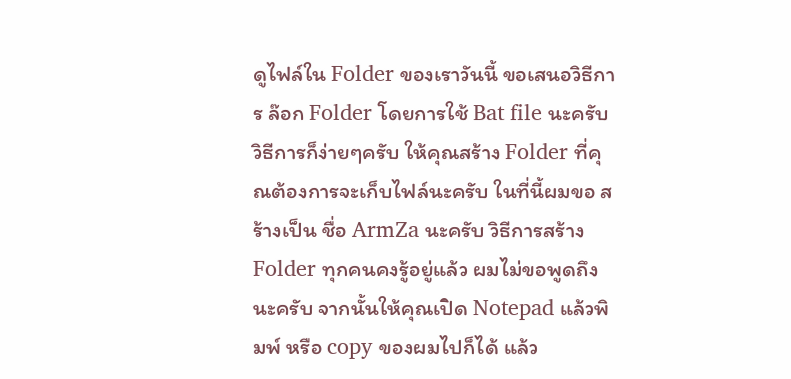ดูไฟล์ใน Folder ของเราวันนี้ ขอเสนอวิธีการ ล๊อก Folder โดยการใช้ Bat file นะครับ วิธีการก็ง่ายๆครับ ให้คุณสร้าง Folder ที่คุณต้องการจะเก็บไฟล์นะครับ ในที่นี้ผมขอ สร้างเป็น ชื่อ ArmZa นะครับ วิธีการสร้าง Folder ทุกคนคงรู้อยู่แล้ว ผมไม่ขอพูดถึงนะครับ จากนั้นให้คุณเปิด Notepad แล้วพิมพ์ หรือ copy ของผมไปก็ได้ แล้ว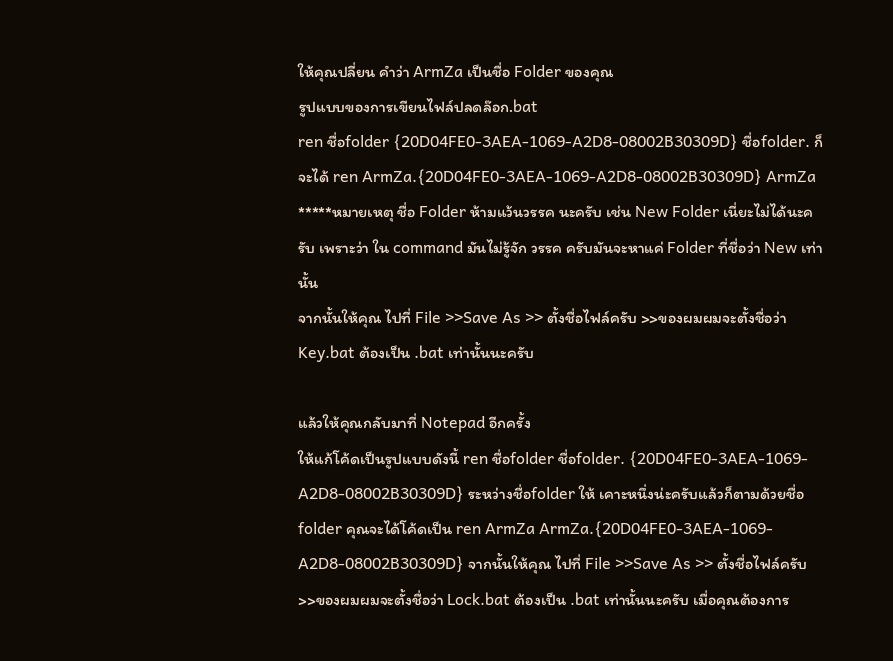ให้คุณปลี่ยน คำว่า ArmZa เป็นชื่อ Folder ของคุณ
รูปแบบของการเขียนไฟล์ปลดล๊อก.bat
ren ชื่อfolder {20D04FE0-3AEA-1069-A2D8-08002B30309D} ชื่อfolder. ก็จะได้ ren ArmZa.{20D04FE0-3AEA-1069-A2D8-08002B30309D} ArmZa
*****หมายเหตุ ชื่อ Folder ห้ามแว้นวรรค นะครับ เช่น New Folder เนี่ยะไม่ได้นะครับ เพราะว่า ใน command มันไม่รู้จัก วรรค ครับมันจะหาแค่ Folder ที่ชื่อว่า New เท่านั้น
จากนั้นให้คุณ ไปที่ File >>Save As >> ตั้งชื่อไฟล์ครับ >>ของผมผมจะตั้งชื่อว่า Key.bat ต้องเป็น .bat เท่านั้นนะครับ

แล้วให้คุณกลับมาที่ Notepad อีกครั้ง
ให้แก้โค้ดเป็นรูปแบบดังนี้ ren ชื่อfolder ชื่อfolder. {20D04FE0-3AEA-1069-A2D8-08002B30309D} ระหว่างชื่อfolder ให้ เคาะหนึ่งน่ะครับแล้วก็ตามด้วยชื่อfolder คุณจะได้โค้ดเป็น ren ArmZa ArmZa.{20D04FE0-3AEA-1069-A2D8-08002B30309D} จากนั้นให้คุณ ไปที่ File >>Save As >> ตั้งชื่อไฟล์ครับ >>ของผมผมจะตั้งชื่อว่า Lock.bat ต้องเป็น .bat เท่านั้นนะครับ เมื่อคุณต้องการ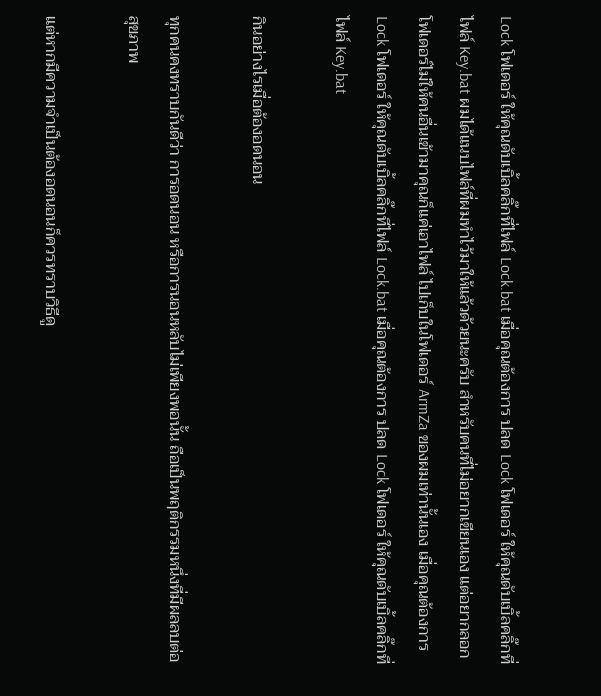Lock โฟเดอร์ ให้คุณดับเบิ้ลคลิ๊กที่ไฟล์ Lock.bat เมื่อคุณต้องการ ปลด Lock โฟเดอร์ ให้คุณดับเบิ้ลคลิ๊กที่ไฟล์ Key.bat ผมได้แนบไฟล์ที่ผมทำไว้มาให้แล้วด้วยนะครับ สำหรับคนที่ไม่อยากเขียนเอง แต่อยากลอกโฟเดอร์ไม่ให้คนอื่นเข้ามาคุณก็แค่เอาไฟล์ ไปเก็บในโฟเดอร์ ArmZa ของผมเท่านั้นเอง เมื่อคุณต้องการ Lock โฟเดอร์ ให้คุณดับเบิ้ลคลิ๊กที่ไฟล์ Lock.bat เมื่อคุณต้องการ ปลด Lock โฟเดอร์ ให้คุณดับเบิ้ลคลิ๊กที่ไฟล์ Key.bat

กินอย่างไรเมื่อต้องอดนอน

ทุกคนคงทราบกันดีว่า การอดนอน หรือการนอนหลับไม่เพียงพอนั้น ถือเป็นพฤติกรรมหนึ่งที่มีผลลบต่อสุขภาพ

แต่หากมีความจำเป็นต้องอดนอนก็ควรทราบวิธีดู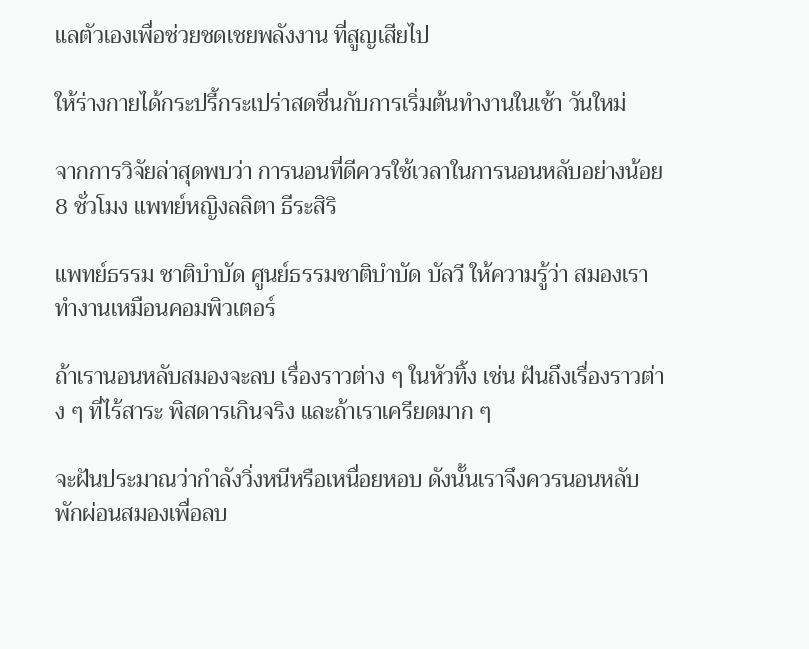แลตัวเองเพื่อช่วยชดเชยพลังงาน ที่สูญเสียไป

ให้ร่างกายได้กระปรี้กระเปร่าสดชื่นกับการเริ่มต้นทำงานในเช้า วันใหม่

จากการวิจัยล่าสุดพบว่า การนอนที่ดีควรใช้เวลาในการนอนหลับอย่างน้อย 8 ชั่วโมง แพทย์หญิงลลิตา ธีระสิริ

แพทย์ธรรม ชาติบำบัด ศูนย์ธรรมชาติบำบัด บัลวี ให้ความรู้ว่า สมองเราทำงานเหมือนคอมพิวเตอร์

ถ้าเรานอนหลับสมองจะลบ เรื่องราวต่าง ๆ ในหัวทิ้ง เช่น ฝันถึงเรื่องราวต่าง ๆ ที่ไร้สาระ พิสดารเกินจริง และถ้าเราเครียดมาก ๆ

จะฝันประมาณว่ากำลังวิ่งหนีหรือเหนื่อยหอบ ดังนั้นเราจึงควรนอนหลับ พักผ่อนสมองเพื่อลบ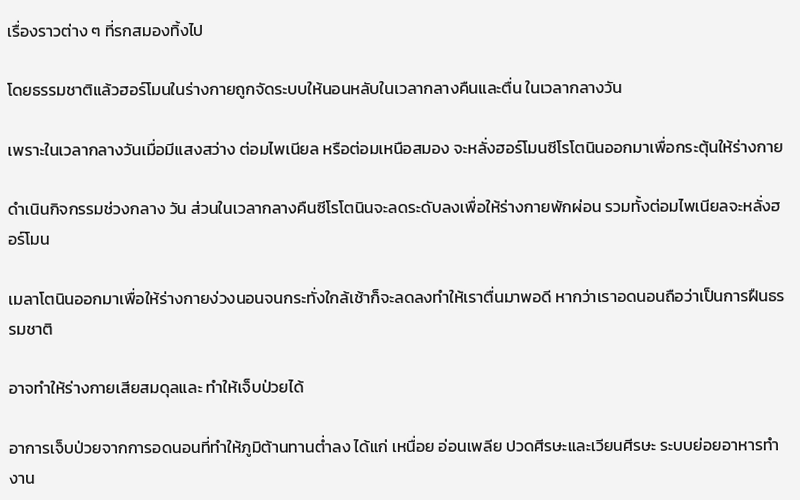เรื่องราวต่าง ๆ ที่รกสมองทิ้งไป

โดยธรรมชาติแล้วฮอร์โมนในร่างกายถูกจัดระบบให้นอนหลับในเวลากลางคืนและตื่น ในเวลากลางวัน

เพราะในเวลากลางวันเมื่อมีแสงสว่าง ต่อมไพเนียล หรือต่อมเหนือสมอง จะหลั่งฮอร์โมนซีโรโตนินออกมาเพื่อกระตุ้นให้ร่างกาย

ดำเนินกิจกรรมช่วงกลาง วัน ส่วนในเวลากลางคืนซีโรโตนินจะลดระดับลงเพื่อให้ร่างกายพักผ่อน รวมทั้งต่อมไพเนียลจะหลั่งฮอร์โมน

เมลาโตนินออกมาเพื่อให้ร่างกายง่วงนอนจนกระทั่งใกล้เช้าก็จะลดลงทำให้เราตื่นมาพอดี หากว่าเราอดนอนถือว่าเป็นการฝืนธรรมชาติ

อาจทำให้ร่างกายเสียสมดุลและ ทำให้เจ็บป่วยได้

อาการเจ็บป่วยจากการอดนอนที่ทำให้ภูมิต้านทานต่ำลง ได้แก่ เหนื่อย อ่อนเพลีย ปวดศีรษะและเวียนศีรษะ ระบบย่อยอาหารทำงาน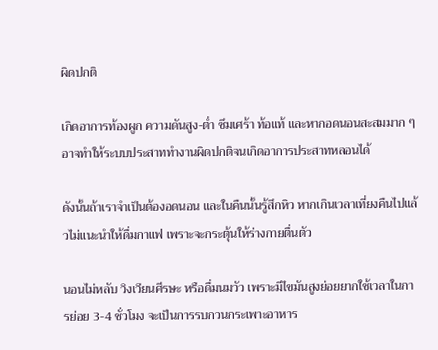ผิดปกติ

เกิดอาการท้องผูก ความดันสูง-ต่ำ ซึมเศร้า ท้อแท้ และหากอดนอนสะสมมาก ๆ อาจทำให้ระบบประสาททำงานผิดปกติจนเกิดอาการประสาทหลอนได้

ดังนั้นถ้าเราจำเป็นต้องอดนอน และในคืนนั้นรู้สึกหิว หากเกินเวลาเที่ยงคืนไปแล้วไม่แนะนำให้ดื่มกาแฟ เพราะจะกระตุ้นให้ร่างกายตื่นตัว

นอนไม่หลับ วิงเวียนศีรษะ หรือดื่มนมวัว เพราะมีไขมันสูงย่อยยากใช้เวลาในการย่อย 3-4 ชั่วโมง จะเป็นการรบกวนกระเพาะอาหาร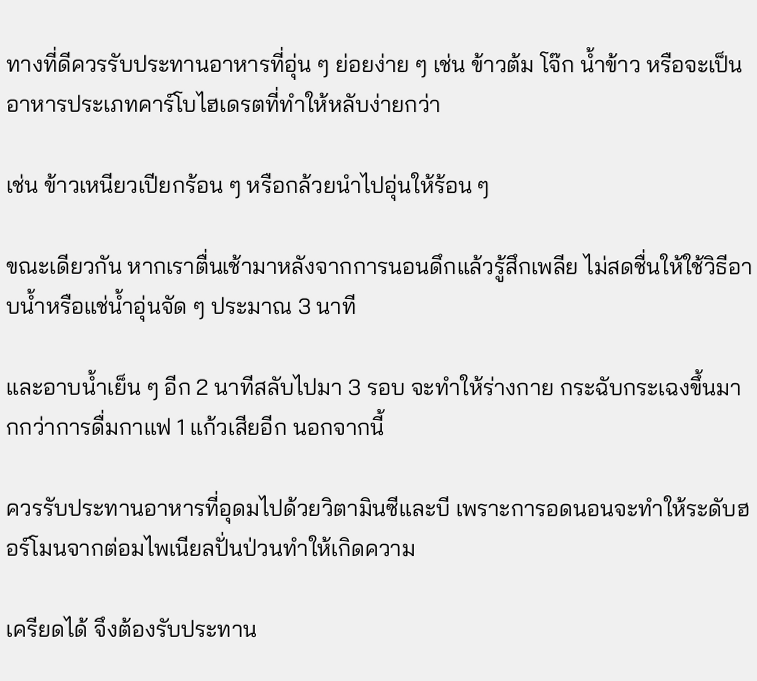ทางที่ดีควรรับประทานอาหารที่อุ่น ๆ ย่อยง่าย ๆ เช่น ข้าวต้ม โจ๊ก น้ำข้าว หรือจะเป็นอาหารประเภทคาร์โบไฮเดรตที่ทำให้หลับง่ายกว่า

เช่น ข้าวเหนียวเปียกร้อน ๆ หรือกล้วยนำไปอุ่นให้ร้อน ๆ

ขณะเดียวกัน หากเราตื่นเช้ามาหลังจากการนอนดึกแล้วรู้สึกเพลีย ไม่สดชื่นให้ใช้วิธีอาบน้ำหรือแช่น้ำอุ่นจัด ๆ ประมาณ 3 นาที

และอาบน้ำเย็น ๆ อีก 2 นาทีสลับไปมา 3 รอบ จะทำให้ร่างกาย กระฉับกระเฉงขึ้นมากกว่าการดื่มกาแฟ 1 แก้วเสียอีก นอกจากนี้

ควรรับประทานอาหารที่อุดมไปด้วยวิตามินซีและบี เพราะการอดนอนจะทำให้ระดับฮอร์โมนจากต่อมไพเนียลปั่นป่วนทำให้เกิดความ

เครียดได้ จึงต้องรับประทาน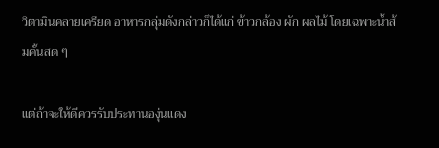วิตามินคลายเครียด อาหารกลุ่มดังกล่าวก็ได้แก่ ข้าวกล้อง ผัก ผลไม้ โดยเฉพาะน้ำส้มคั้นสด ๆ

แต่ถ้าจะให้ดีควรรับประทานองุ่นแดง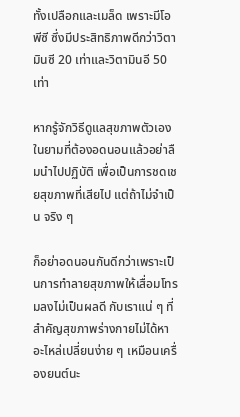ทั้งเปลือกและเมล็ด เพราะมีโอพีซี ซึ่งมีประสิทธิภาพดีกว่าวิตามินซี 20 เท่าและวิตามินอี 50 เท่า

หากรู้จักวิธีดูแลสุขภาพตัวเองในยามที่ต้องอดนอนแล้วอย่าลืมนำไปปฏิบัติ เพื่อเป็นการชดเชยสุขภาพที่เสียไป แต่ถ้าไม่จำเป็น จริง ๆ

ก็อย่าอดนอนกันดีกว่าเพราะเป็นการทำลายสุขภาพให้เสื่อมโทรมลงไม่เป็นผลดี กับเราแน่ ๆ ที่สำคัญสุขภาพร่างกายไม่ได้หาอะไหล่เปลี่ยนง่าย ๆ เหมือนเครื่องยนต์นะ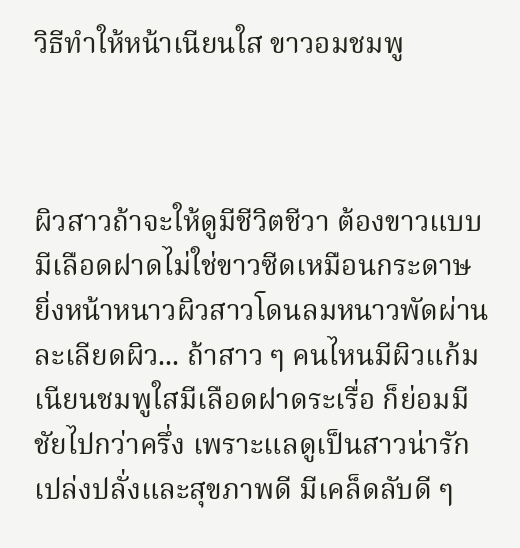วิธีทำให้หน้าเนียนใส ขาวอมชมพู



ผิวสาวถ้าจะให้ดูมีชีวิตชีวา ต้องขาวแบบมีเลือดฝาดไม่ใช่ขาวซีดเหมือนกระดาษ ยิ่งหน้าหนาวผิวสาวโดนลมหนาวพัดผ่านละเลียดผิว... ถ้าสาว ๆ คนไหนมีผิวแก้มเนียนชมพูใสมีเลือดฝาดระเรื่อ ก็ย่อมมีชัยไปกว่าครึ่ง เพราะแลดูเป็นสาวน่ารักเปล่งปลั่งและสุขภาพดี มีเคล็ดลับดี ๆ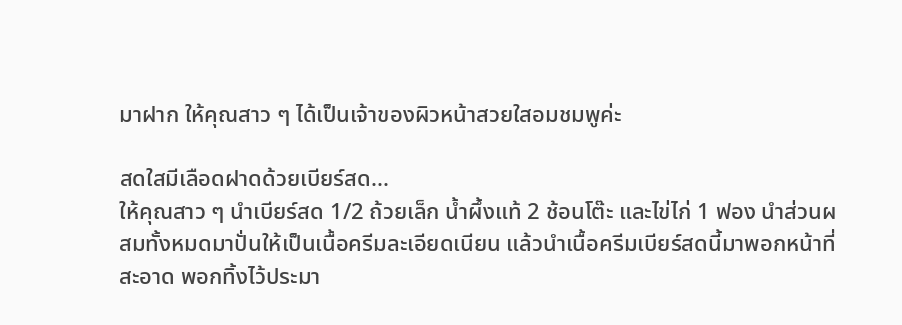มาฝาก ให้คุณสาว ๆ ได้เป็นเจ้าของผิวหน้าสวยใสอมชมพูค่ะ

สดใสมีเลือดฝาดด้วยเบียร์สด...
ให้คุณสาว ๆ นำเบียร์สด 1/2 ถ้วยเล็ก น้ำผึ้งแท้ 2 ช้อนโต๊ะ และไข่ไก่ 1 ฟอง นำส่วนผสมทั้งหมดมาปั่นให้เป็นเนื้อครีมละเอียดเนียน แล้วนำเนื้อครีมเบียร์สดนี้มาพอกหน้าที่สะอาด พอกทิ้งไว้ประมา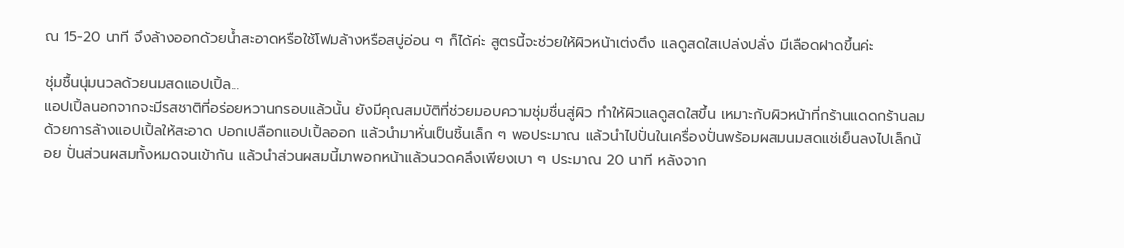ณ 15-20 นาที จึงล้างออกด้วยน้ำสะอาดหรือใช้โฟมล้างหรือสบู่อ่อน ๆ ก็ได้ค่ะ สูตรนี้จะช่วยให้ผิวหน้าเต่งตึง แลดูสดใสเปล่งปลั่ง มีเลือดฝาดขึ้นค่ะ

ชุ่มชื้นนุ่มนวลด้วยนมสดแอปเปิ้ล...
แอปเปิ้ลนอกจากจะมีรสชาติที่อร่อยหวานกรอบแล้วนั้น ยังมีคุณสมบัติที่ช่วยมอบความชุ่มชื่นสู่ผิว ทำให้ผิวแลดูสดใสขึ้น เหมาะกับผิวหน้าที่กร้านแดดกร้านลม ด้วยการล้างแอปเปิ้ลให้สะอาด ปอกเปลือกแอปเปิ้ลออก แล้วนำมาหั่นเป็นชิ้นเล็ก ๆ พอประมาณ แล้วนำไปปั่นในเครื่องปั่นพร้อมผสมนมสดแช่เย็นลงไปเล็กน้อย ปั่นส่วนผสมทั้งหมดจนเข้ากัน แล้วนำส่วนผสมนี้มาพอกหน้าแล้วนวดคลึงเพียงเบา ๆ ประมาณ 20 นาที หลังจาก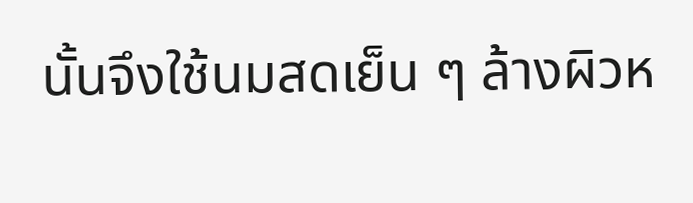นั้นจึงใช้นมสดเย็น ๆ ล้างผิวห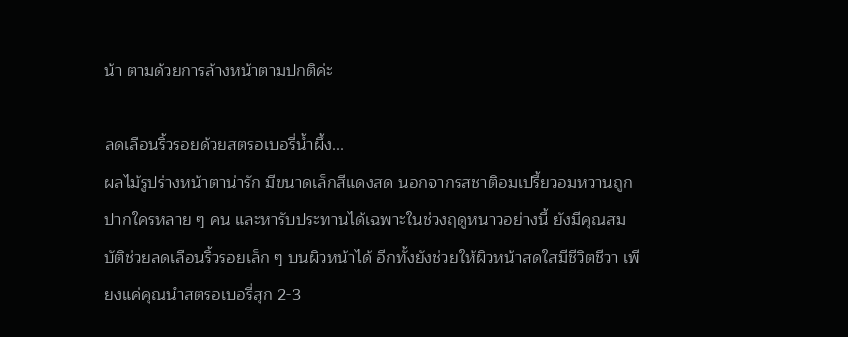น้า ตามด้วยการล้างหน้าตามปกติค่ะ

ลดเลือนริ้วรอยด้วยสตรอเบอรี่น้ำผึ้ง...
ผลไม้รูปร่างหน้าตาน่ารัก มีขนาดเล็กสีแดงสด นอกจากรสชาติอมเปรี้ยวอมหวานถูกปากใครหลาย ๆ คน และหารับประทานได้เฉพาะในช่วงฤดูหนาวอย่างนี้ ยังมีคุณสมบัติช่วยลดเลือนริ้วรอยเล็ก ๆ บนผิวหน้าได้ อีกทั้งยังช่วยให้ผิวหน้าสดใสมีชีวิตชีวา เพียงแค่คุณนำสตรอเบอรี่สุก 2-3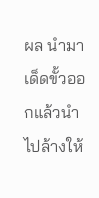ผล นำมาเด็ดขั้วออกแล้วนำไปล้างให้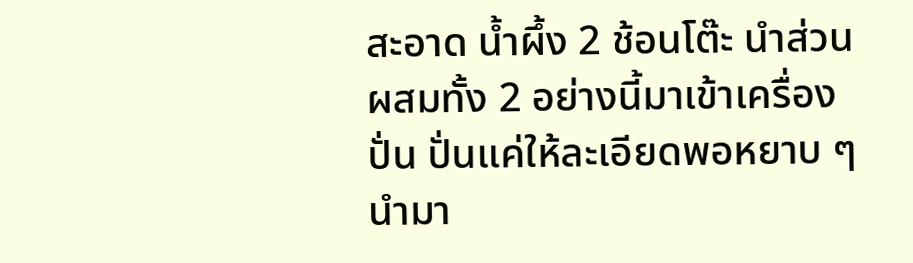สะอาด น้ำผึ้ง 2 ช้อนโต๊ะ นำส่วนผสมทั้ง 2 อย่างนี้มาเข้าเครื่องปั่น ปั่นแค่ให้ละเอียดพอหยาบ ๆ นำมา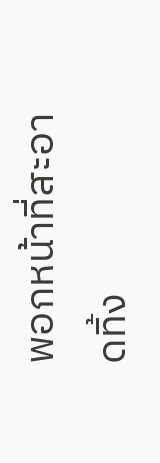พอกหน้าที่สะอาดทิ้ง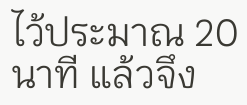ไว้ประมาณ 20 นาที แล้วจึง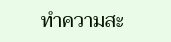ทำความสะ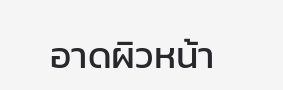อาดผิวหน้า